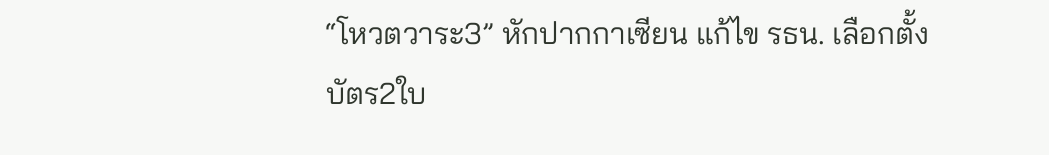“โหวตวาระ3” หักปากกาเซียน แก้ไข รธน. เลือกตั้งบัตร2ใบ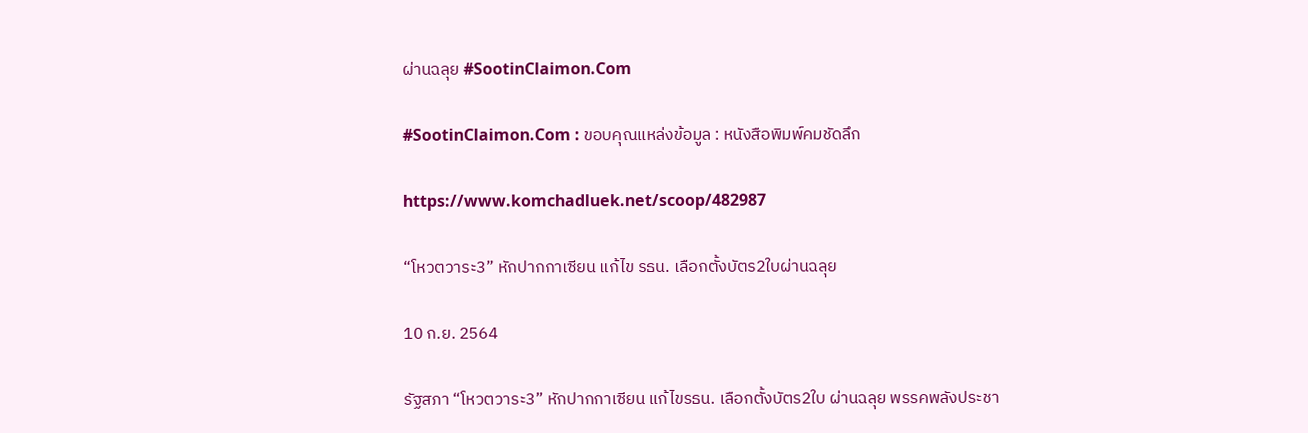ผ่านฉลุย #SootinClaimon.Com

#SootinClaimon.Com : ขอบคุณแหล่งข้อมูล : หนังสือพิมพ์คมชัดลึก

https://www.komchadluek.net/scoop/482987

“โหวตวาระ3” หักปากกาเซียน แก้ไข รธน. เลือกตั้งบัตร2ใบผ่านฉลุย

10 ก.ย. 2564

รัฐสภา “โหวตวาระ3” หักปากกาเซียน แก้ไขรธน. เลือกตั้งบัตร2ใบ ผ่านฉลุย พรรคพลังประชา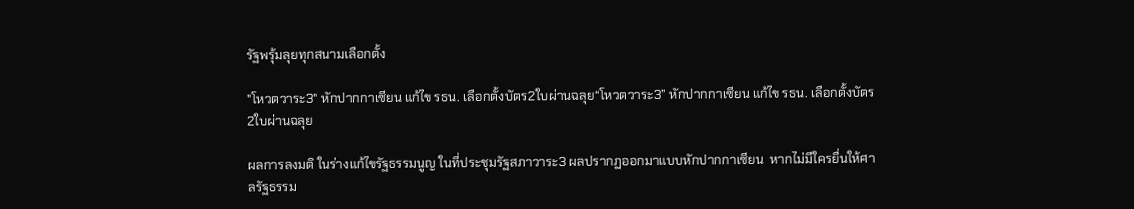รัฐพรุ้มลุยทุกสนามเลือกตั้ง

"โหวตวาระ3" หักปากกาเซียน แก้ไข รธน. เลือกตั้งบัตร2ใบผ่านฉลุย“โหวตวาระ3” หักปากกาเซียน แก้ไข รธน. เลือกตั้งบัตร2ใบผ่านฉลุย

ผลการลงมติ ในร่างแก้ไขรัฐธรรมนูญ ในที่ประชุมรัฐสภาวาระ3 ผลปรากฏออกมาแบบหักปากกาเซียน  หากไม่มีใครยื่นให้ศาลรัฐธรรม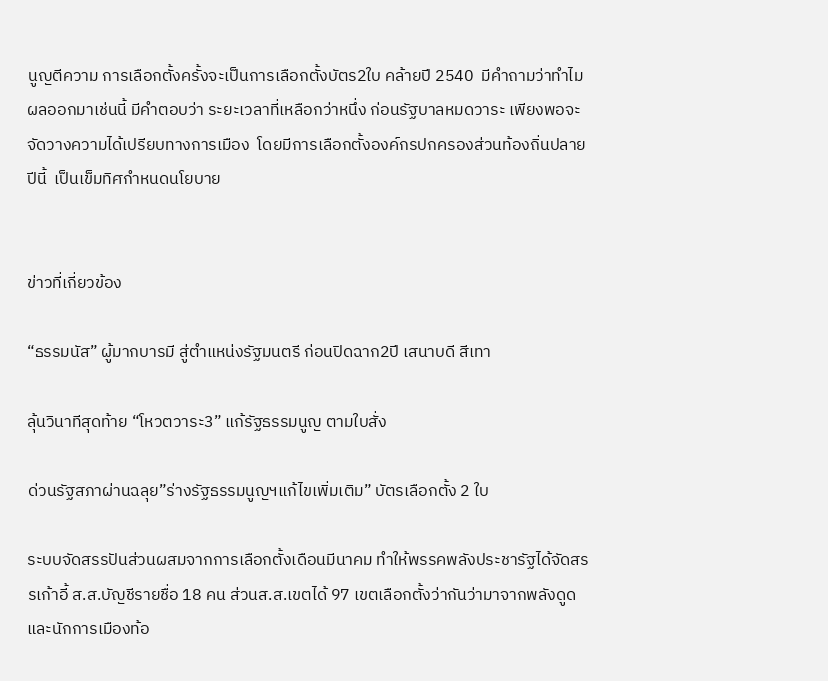นูญตีความ การเลือกตั้งครั้งจะเป็นการเลือกตั้งบัตร2ใบ คล้ายปี 2540  มีคำถามว่าทำไมผลออกมาเช่นนี้ มีคำตอบว่า ระยะเวลาที่เหลือกว่าหนึ่ง ก่อนรัฐบาลหมดวาระ เพียงพอจะจัดวางความได้เปรียบทางการเมือง  โดยมีการเลือกตั้งองค์กรปกครองส่วนท้องถิ่นปลายปีนี้  เป็นเข็มทิศกำหนดนโยบาย


ข่าวที่เกี่ยวข้อง

“ธรรมนัส” ผู้มากบารมี สู่ตำแหน่งรัฐมนตรี ก่อนปิดฉาก2ปี เสนาบดี สีเทา

ลุ้นวินาทีสุดท้าย “โหวตวาระ3” แก้รัฐธรรมนูญ ตามใบสั่ง

ด่วนรัฐสภาผ่านฉลุย”ร่างรัฐธรรมนูญฯแก้ไขเพิ่มเติม” บัตรเลือกตั้ง 2 ใบ

ระบบจัดสรรปันส่วนผสมจากการเลือกตั้งเดือนมีนาคม ทำให้พรรคพลังประชารัฐได้จัดสรรเก้าอี้ ส.ส.บัญชีรายชื่อ 18 คน ส่วนส.ส.เขตได้ 97 เขตเลือกตั้งว่ากันว่ามาจากพลังดูดและนักการเมืองท้อ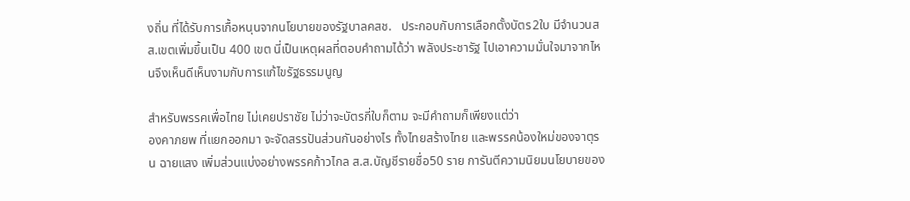งถิ่น ที่ได้รับการเกื้อหนุนจากนโยบายของรัฐบาลคสช.   ประกอบกับการเลือกตั้งบัตร2ใบ มีจำนวนสส.เขตเพิ่มขึ้นเป็น 400 เขต นี่เป็นเหตุผลที่ตอบคำถามได้ว่า พลังประชารัฐ ไปเอาความมั่นใจมาจากไหนจึงเห็นดีเห็นงามกับการแก้ไขรัฐธรรมนูญ

สำหรับพรรคเพื่อไทย ไม่เคยปราชัย ไม่ว่าจะบัตรกี่ใบก็ตาม จะมีคำถามก็เพียงแต่ว่า
องคาภยพ ที่แยกออกมา จะจัดสรรปันส่วนกันอย่างไร ทั้งไทยสร้างไทย และพรรคน้องใหม่ของจาตุรน ฉายแสง เพิ่มส่วนแบ่งอย่างพรรคก้าวไกล ส.ส.บัญชีรายชื่อ50 ราย การันตีความนิยมนโยบายของ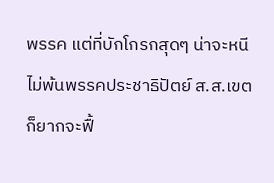พรรค แต่ที่บักโกรกสุดๆ น่าจะหนีไม่พ้นพรรคประชาธิปัตย์ ส.ส.เขตก็ยากจะฟื้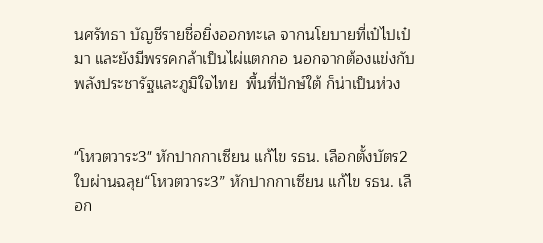นศรัทธา บัญชีรายชื่อยิ่งออกทะเล จากนโยบายที่เป๋ไปเป๋มา และยังมีพรรคกล้าเป็นไผ่แตกกอ นอกจากต้องแข่งกับพลังประชารัฐและภูมิใจไทย  พื้นที่ปักษ์ใต้ ก็น่าเป็นห่วง


"โหวตวาระ3" หักปากกาเซียน แก้ไข รธน. เลือกตั้งบัตร2ใบผ่านฉลุย“โหวตวาระ3” หักปากกาเซียน แก้ไข รธน. เลือก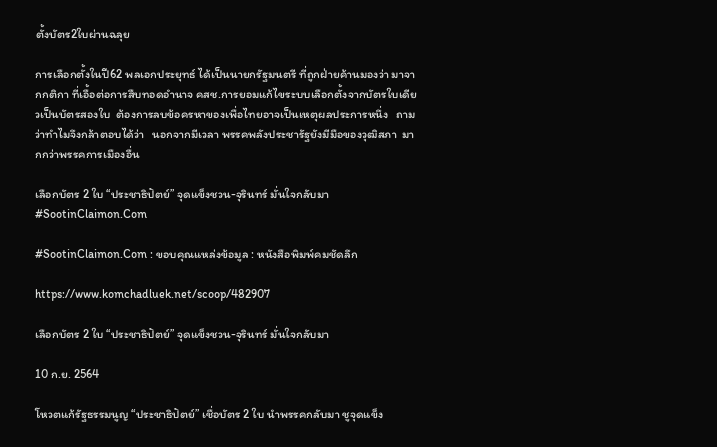ตั้งบัตร2ใบผ่านฉลุย

การเลือกตั้งในปี62 พลเอกประยุทธ์ ได้เป็นนายกรัฐมนตรี ที่ถูกฝ่ายค้านมองว่า มาจากกติกา ที่เอื้อต่อการสืบทอดอำนาจ คสช.การยอมแก้ไขระบบเลือกตั้งจากบัตรใบเดียวเป็นบัตรสองใบ  ต้องการลบข้อครหาของเพื่อไทยอาจเป็นเหตุผลประการหนึ่ง   ถามว่าทำไมจึงกล้าตอบได้ว่า   นอกจากมีเวลา พรรคพลังประชารัฐยังมีมือของวุฒิสภา  มากกว่าพรรคการเมืองอื่น

เลือกบัตร 2 ใบ “ประชาธิปัตย์” จุดแข็งชวน-จุรินทร์ มั่นใจกลับมา #SootinClaimon.Com

#SootinClaimon.Com : ขอบคุณแหล่งข้อมูล : หนังสือพิมพ์คมชัดลึก

https://www.komchadluek.net/scoop/482907

เลือกบัตร 2 ใบ “ประชาธิปัตย์” จุดแข็งชวน-จุรินทร์ มั่นใจกลับมา

10 ก.ย. 2564

โหวตแก้รัฐธรรมนูญ “ประชาธิปัตย์” เชื่อบัตร 2 ใบ นำพรรคกลับมา ชูจุดแข็ง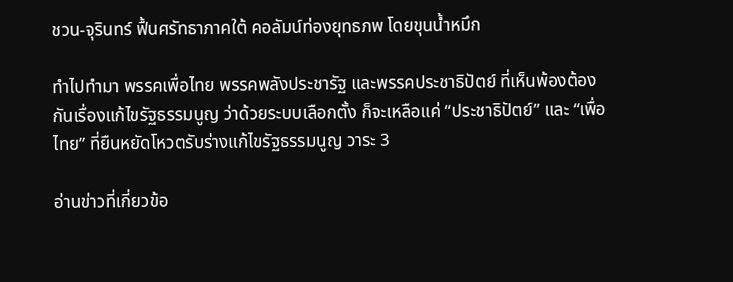ชวน-จุรินทร์ ฟื้นศรัทธาภาคใต้ คอลัมน์ท่องยุทธภพ โดยขุนน้ำหมึก

ทำไปทำมา พรรคเพื่อไทย พรรคพลังประชารัฐ และพรรคประชาธิปัตย์ ที่เห็นพ้องต้องกันเรื่องแก้ไขรัฐธรรมนูญ ว่าด้วยระบบเลือกตั้ง ก็จะเหลือแค่ “ประชาธิปัตย์” และ “เพื่อไทย” ที่ยืนหยัดโหวตรับร่างแก้ไขรัฐธรรมนูญ วาระ 3

อ่านข่าวที่เกี่ยวข้อ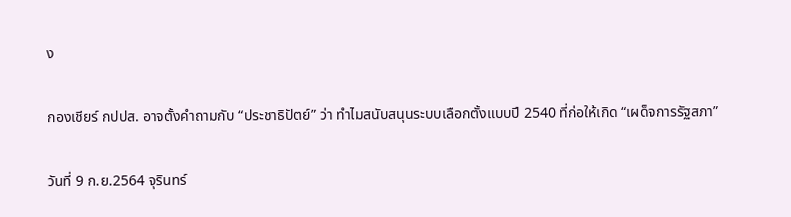ง

กองเชียร์ กปปส. อาจตั้งคำถามกับ “ประชาธิปัตย์” ว่า ทำไมสนับสนุนระบบเลือกตั้งแบบปี 2540 ที่ก่อให้เกิด “เผด็จการรัฐสภา”

วันที่ 9 ก.ย.2564 จุรินทร์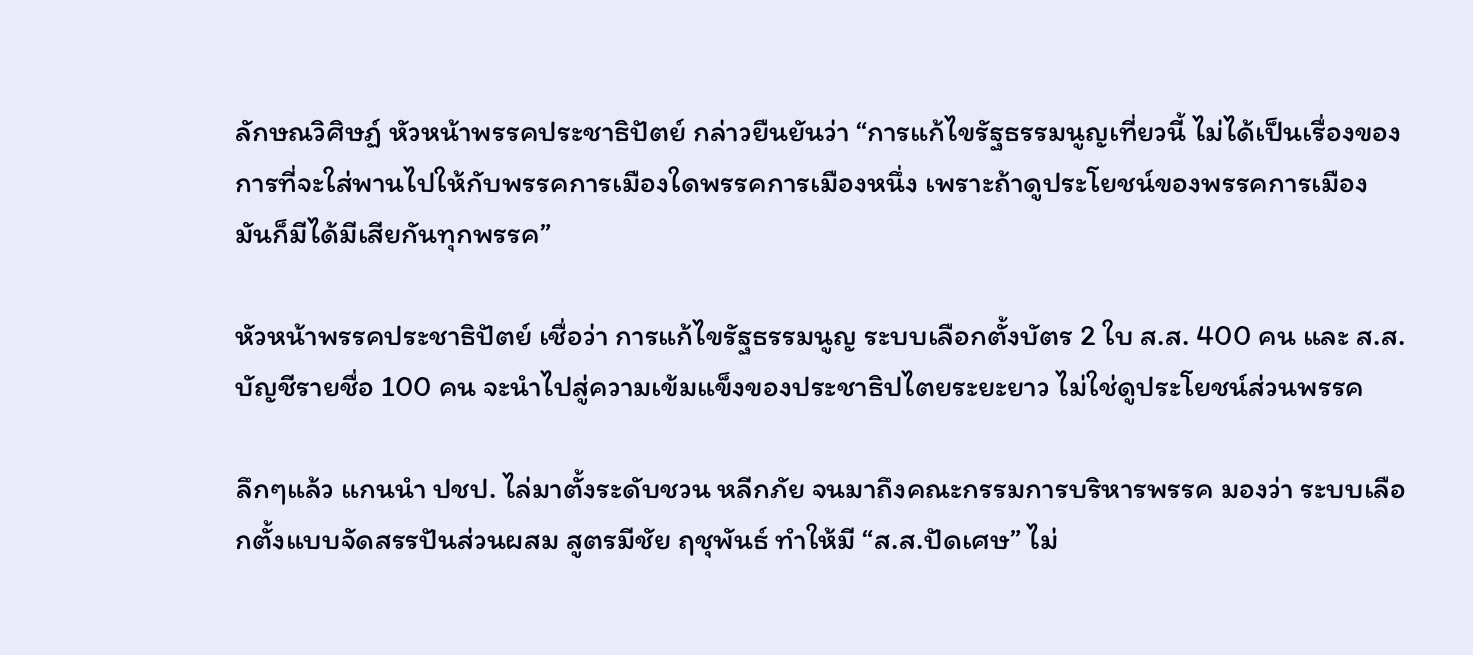ลักษณวิศิษฏ์ หัวหน้าพรรคประชาธิปัตย์ กล่าวยืนยันว่า “การแก้ไขรัฐธรรมนูญเที่ยวนี้ ไม่ได้เป็นเรื่องของการที่จะใส่พานไปให้กับพรรคการเมืองใดพรรคการเมืองหนึ่ง เพราะถ้าดูประโยชน์ของพรรคการเมือง มันก็มีได้มีเสียกันทุกพรรค”

หัวหน้าพรรคประชาธิปัตย์ เชื่อว่า การแก้ไขรัฐธรรมนูญ ระบบเลือกตั้งบัตร 2 ใบ ส.ส. 400 คน และ ส.ส.บัญชีรายชื่อ 100 คน จะนำไปสู่ความเข้มแข็งของประชาธิปไตยระยะยาว ไม่ใช่ดูประโยชน์ส่วนพรรค

ลึกๆแล้ว แกนนำ ปชป. ไล่มาตั้งระดับชวน หลีกภัย จนมาถึงคณะกรรมการบริหารพรรค มองว่า ระบบเลือกตั้งแบบจัดสรรปันส่วนผสม สูตรมีชัย ฤชุพันธ์ ทำให้มี “ส.ส.ปัดเศษ” ไม่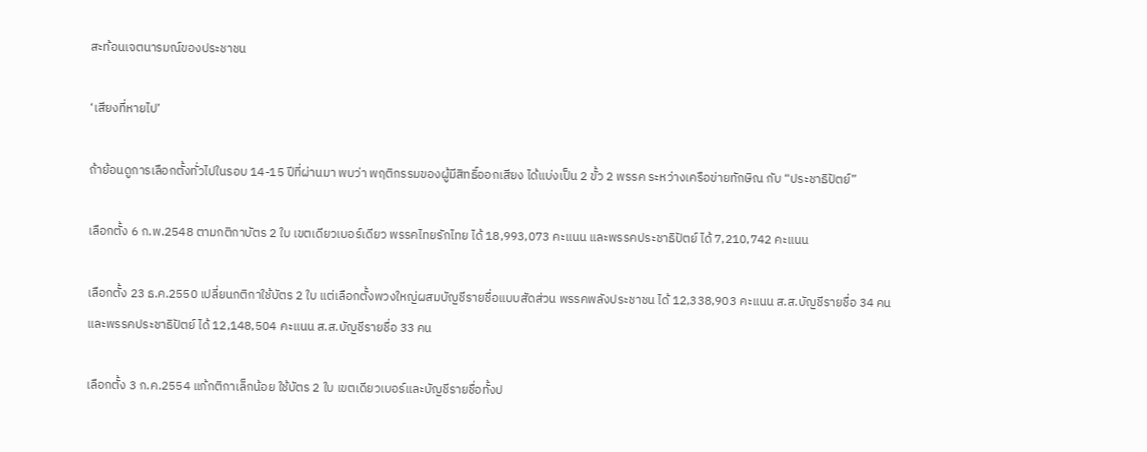สะท้อนเจตนารมณ์ของประชาชน

‘เสียงที่หายไป’

ถ้าย้อนดูการเลือกตั้งทั่วไปในรอบ 14-15 ปีที่ผ่านมา พบว่า พฤติกรรมของผู้มีสิทธิ์ออกเสียง ได้แบ่งเป็น 2 ขั้ว 2 พรรค ระหว่างเครือข่ายทักษิณ กับ “ประชาธิปัตย์”

เลือกตั้ง 6 ก.พ.2548 ตามกติกาบัตร 2 ใบ เขตเดียวเบอร์เดียว พรรคไทยรักไทย ได้ 18,993,073 คะแนน และพรรคประชาธิปัตย์ ได้ 7,210,742 คะแนน

เลือกตั้ง 23 ธ.ค.2550 เปลี่ยนกติกาใช้บัตร 2 ใบ แต่เลือกตั้งพวงใหญ่ผสมบัญชีรายชื่อแบบสัดส่วน พรรคพลังประชาชน ได้ 12,338,903 คะแนน ส.ส.บัญชีรายชื่อ 34 คน และพรรคประชาธิปัตย์ ได้ 12,148,504 คะแนน ส.ส.บัญชีรายชื่อ 33 คน

เลือกตั้ง 3 ก.ค.2554 แก้กติกาเล็กน้อย ใช้บัตร 2 ใบ เขตเดียวเบอร์และบัญชีรายชื่อทั้งป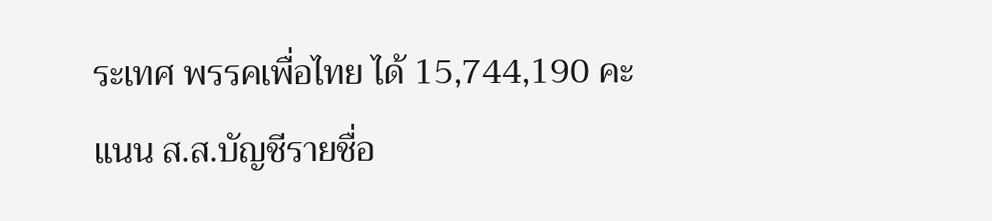ระเทศ พรรคเพื่อไทย ได้ 15,744,190 คะแนน ส.ส.บัญชีรายชื่อ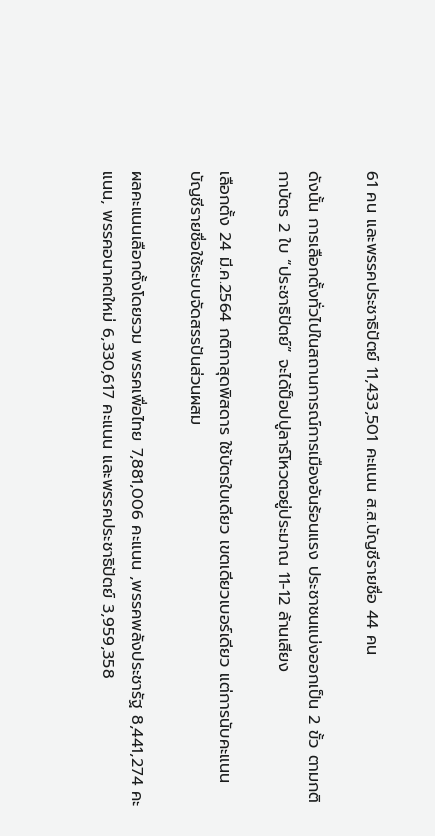61 คน และพรรคประชาธิปัตย์ 11,433,501 คะแนน ส.ส.บัญชีรายชื่อ 44 คน

ดังนั้น การเลือกตั้งทั่วไปในสถานการณ์การเมืองอันร้อนแรง ประชาชนแบ่งออกเป็น 2 ขั้ว ตามกติกาบัตร 2 ใบ “ประชาธิปัตย์” จะได้ป็อปปูลาร์โหวตอยู่ประมาณ 11-12 ล้านเสียง

เลือกตั้ง 24 มี.ค.2564 กติกาสุดพิสดาร ใช้บัตรใบเดียว เขตเดียวเบอร์เดียว แต่การนับคะแนนบัญชีรายชื่อใช้ระบบจัดสรรปันส่วนผสม

ผลคะแนนเลือกตั้งโดยรวม พรรคเพื่อไทย 7,881,006 คะแนน ,พรรคพลังประชารัฐ 8,441,274 คะแนน, พรรคอนาคตใหม่ 6,330,617 คะแนน และพรรคประชาธิปัตย์ 3,959,358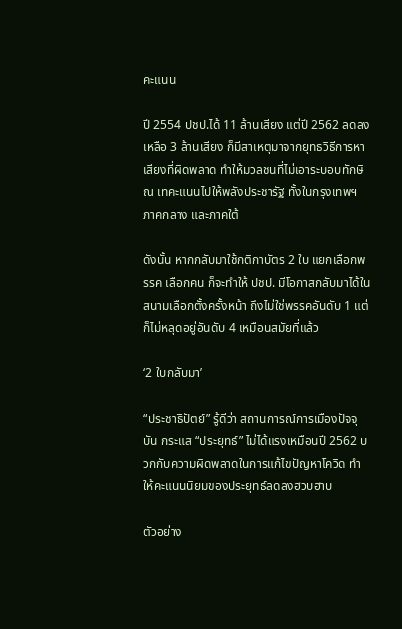คะแนน

ปี 2554 ปชป.ได้ 11 ล้านเสียง แต่ปี 2562 ลดลงเหลือ 3 ล้านเสียง ก็มีสาเหตุมาจากยุทธวิธีการหาเสียงที่ผิดพลาด ทำให้มวลชนที่ไม่เอาระบอบทักษิณ เทคะแนนไปให้พลังประชารัฐ ทั้งในกรุงเทพฯ ภาคกลาง และภาคใต้

ดังนั้น หากกลับมาใช้กติกาบัตร 2 ใบ แยกเลือกพรรค เลือกคน ก็จะทำให้ ปชป. มีโอกาสกลับมาได้ในสนามเลือกตั้งครั้งหน้า ถึงไม่ใช่พรรคอันดับ 1 แต่ก็ไม่หลุดอยู่อันดับ 4 เหมือนสมัยที่แล้ว

‘2 ใบกลับมา’

“ประชาธิปัตย์” รู้ดีว่า สถานการณ์การเมืองปัจจุบัน กระแส “ประยุทธ์” ไม่ได้แรงเหมือนปี 2562 บวกกับความผิดพลาดในการแก้ไขปัญหาโควิด ทำให้คะแนนนิยมของประยุทธ์ลดลงฮวบฮาบ

ตัวอย่าง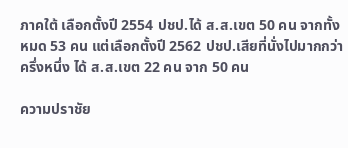ภาคใต้ เลือกตั้งปี 2554 ปชป.ได้ ส.ส.เขต 50 คน จากทั้งหมด 53 คน แต่เลือกตั้งปี 2562 ปชป.เสียที่นั่งไปมากกว่าครึ่งหนึ่ง ได้ ส.ส.เขต 22 คน จาก 50 คน

ความปราชัย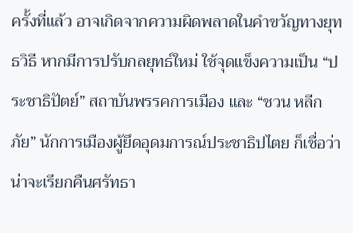ครั้งที่แล้ว อาจเกิดจากความผิดพลาดในคำขวัญทางยุทธวิธี หากมีการปรับกลยุทธ์ใหม่ ใช้จุดแข็งความเป็น “ประชาธิปัตย์” สถาบันพรรคการเมือง และ “ชวน หลีกภัย” นักการเมืองผู้ยึดอุดมการณ์ประชาธิปไตย ก็เชื่อว่าน่าจะเรียกคืนศรัทธา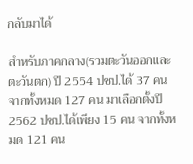กลับมาได้

สำหรับภาคกลาง(รวมตะวันออกและตะวันตก) ปี 2554 ปชป.ได้ 37 คน จากทั้งหมด 127 คน มาเลือกตั้งปี 2562 ปชป.ได้เพียง 15 คน จากทั้งหมด 121 คน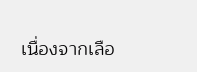เนื่องจากเลือ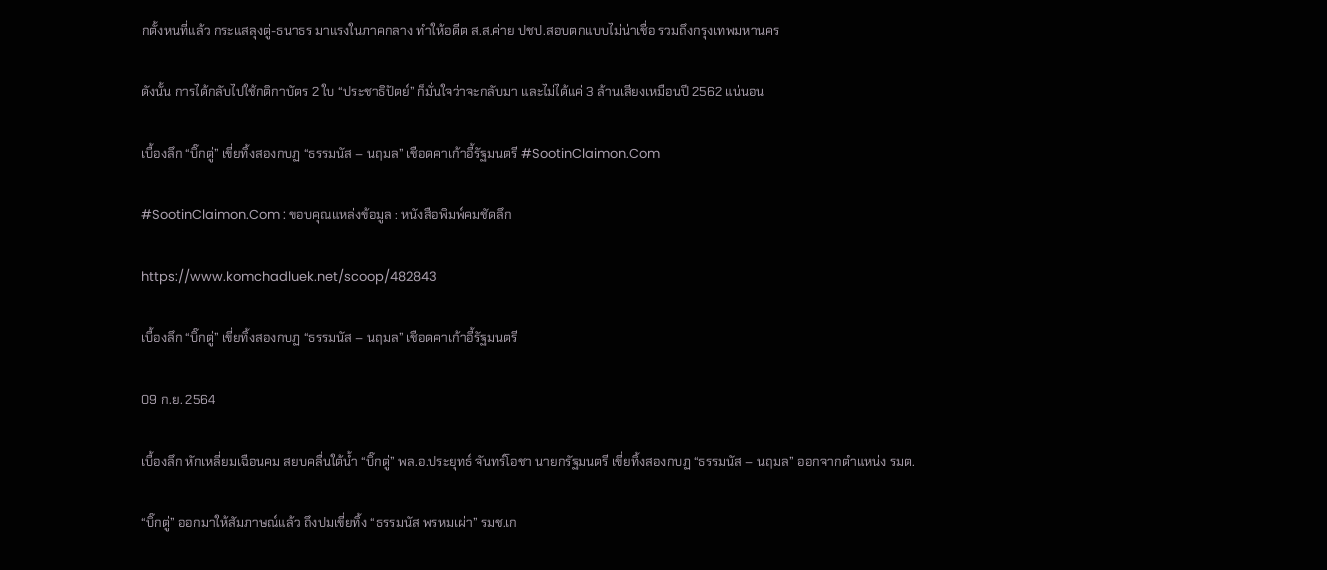กตั้งหนที่แล้ว กระแสลุงตู่-ธนาธร มาแรงในภาคกลาง ทำให้อดีต ส.ส.ค่าย ปชป.สอบตกแบบไม่น่าเชื่อ รวมถึงกรุงเทพมหานคร

ดังนั้น การได้กลับไปใช้กติกาบัตร 2 ใบ “ประชาธิปัตย์” ก็มั่นใจว่าจะกลับมา และไม่ได้แค่ 3 ล้านเสียงเหมือนปี 2562 แน่นอน

เบื้องลึก “บิ๊กตู่” เขี่ยทิ้งสองกบฏ “ธรรมนัส – นฤมล” เชือดคาเก้าอี้รัฐมนตรี #SootinClaimon.Com

#SootinClaimon.Com : ขอบคุณแหล่งข้อมูล : หนังสือพิมพ์คมชัดลึก

https://www.komchadluek.net/scoop/482843

เบื้องลึก “บิ๊กตู่” เขี่ยทิ้งสองกบฏ “ธรรมนัส – นฤมล” เชือดคาเก้าอี้รัฐมนตรี

09 ก.ย. 2564

เบื้องลึก หักเหลี่ยมเฉือนคม สยบคลื่นใต้น้ำ “บิ๊กตู่” พล.อ.ประยุทธ์ จันทร์โอชา นายกรัฐมนตรี เขี่ยทิ้งสองกบฏ “ธรรมนัส – นฤมล” ออกจากตำแหน่ง รมต.

“บิ๊กตู่” ออกมาให้สัมภาษณ์แล้ว ถึงปมเขี่ยทิ้ง “ธรรมนัส พรหมเผ่า” รมช.เก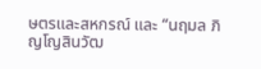ษตรและสหกรณ์ และ “นฤมล ภิญโญสินวัฒ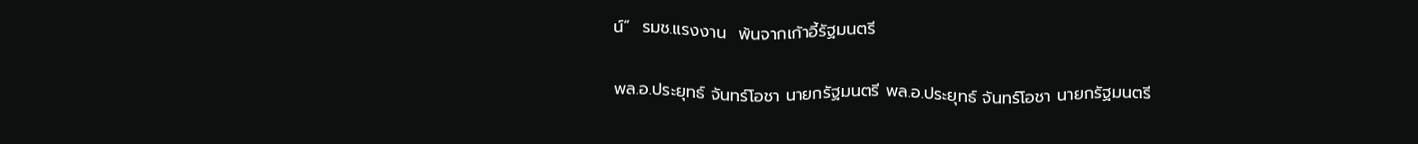น์”  รมช.แรงงาน  พ้นจากเก้าอี้รัฐมนตรี

พล.อ.ประยุทธ์ จันทร์โอชา นายกรัฐมนตรี พล.อ.ประยุทธ์ จันทร์โอชา นายกรัฐมนตรี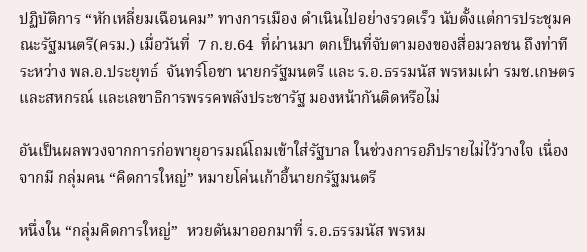ปฏิบัติการ “หักเหลี่ยมเฉือนคม” ทางการเมือง ดำเนินไปอย่างรวดเร็ว นับตั้งแต่การประชุมคณะรัฐมนตรี(ครม.) เมื่อวันที่  7 ก.ย.64  ที่ผ่านมา ตกเป็นที่จับตามองของสื่อมวลชน ถึงท่าทีระหว่าง พล.อ.ประยุทธ์  จันทร์โอชา นายกรัฐมนตรี และ ร.อ.ธรรมนัส พรหมเผ่า รมช.เกษตรและสหกรณ์ และเลขาธิการพรรคพลังประชารัฐ มองหน้ากันติดหรือไม่

อันเป็นผลพวงจากการก่อพายุอารมณ์โถมเข้าใส่รัฐบาล ในช่วงการอภิปรายไม่ไว้วางใจ เนื่องจากมี กลุ่มคน “คิดการใหญ่” หมายโค่นเก้าอี้นายกรัฐมนตรี

หนึ่งใน “กลุ่มคิดการใหญ่”  หวยดันมาออกมาที่ ร.อ.ธรรมนัส พรหม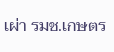เผ่า รมช.เกษตร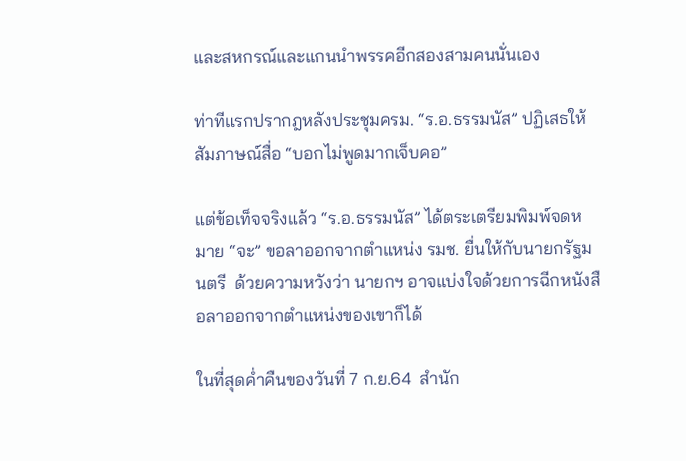และสหกรณ์และแกนนำพรรคอีกสองสามคนนั่นเอง

ท่าทีแรกปรากฎหลังประชุมครม. “ร.อ.ธรรมนัส” ปฏิเสธให้สัมภาษณ์สื่อ “บอกไม่พูดมากเจ็บคอ”

แต่ข้อเท็จจริงแล้ว “ร.อ.ธรรมนัส” ได้ตระเตรียมพิมพ์จดหมาย “จะ” ขอลาออกจากตำแหน่ง รมช. ยื่นให้กับนายกรัฐมนตรี  ด้วยความหวังว่า นายกฯ อาจแบ่งใจด้วยการฉีกหนังสือลาออกจากตำแหน่งของเขาก็ได้

ในที่สุดค่ำคืนของวันที่ 7 ก.ย.64  สำนัก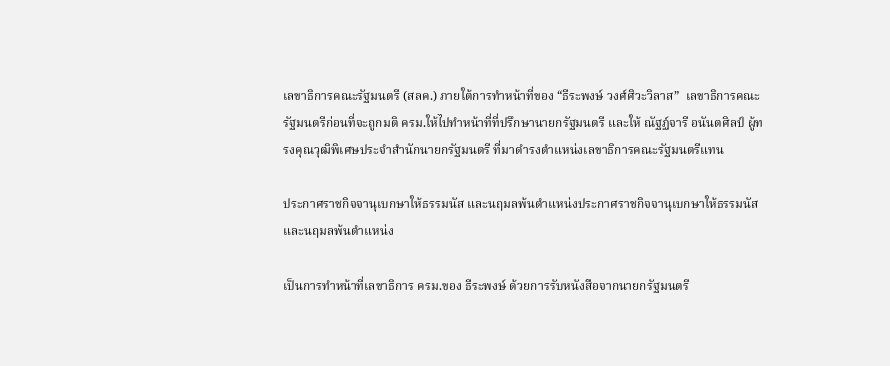เลขาธิการคณะรัฐมนตรี (สลค.) ภายใต้การทำหน้าที่ของ “ธีระพงษ์ วงศ์ศิวะวิลาส”  เลขาธิการคณะรัฐมนตรีก่อนที่จะถูกมติ ครม.ให้ไปทำหน้าที่ที่ปรึกษานายกรัฐมนตรี และให้ ณัฐฏ์จารี อนันตศิลป์ ผู้ทรงคุณวุฒิพิเศษประจำสำนักนายกรัฐมนตรี ที่มาดำรงตำแหน่งเลขาธิการคณะรัฐมนตรีแทน

ประกาศราชกิจจานุเบกษาให้ธรรมนัส และนฤมลพ้นตำแหน่งประกาศราชกิจจานุเบกษาให้ธรรมนัส และนฤมลพ้นตำแหน่ง

เป็นการทำหน้าที่เลขาธิการ ครม.ของ ธีระพงษ์ ด้วยการรับหนังสือจากนายกรัฐมนตรี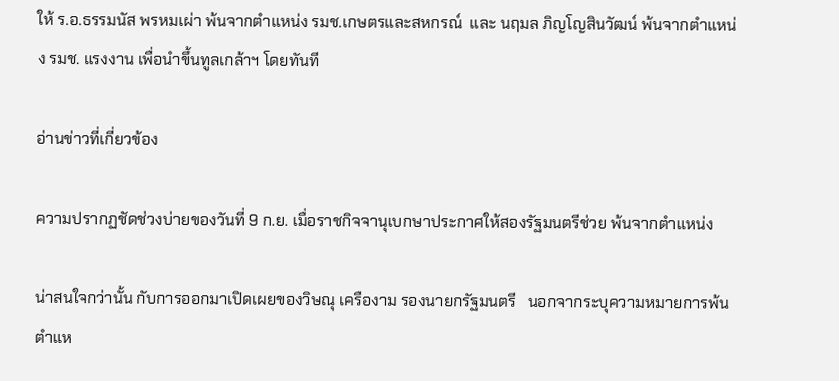ให้ ร.อ.ธรรมนัส พรหมเผ่า พ้นจากตำแหน่ง รมช.เกษตรและสหกรณ์  และ นฤมล ภิญโญสินวัฒน์ พ้นจากตำแหน่ง รมช. แรงงาน เพื่อนำขึ้นทูลเกล้าฯ โดยทันที

อ่านข่าวที่เกี่ยวข้อง

ความปรากฏชัดช่วงบ่ายของวันที่ 9 ก.ย. เมื่อราชกิจจานุเบกษาประกาศให้สองรัฐมนตรีช่วย พ้นจากตำแหน่ง

น่าสนใจกว่านั้น กับการออกมาเปิดเผยของวิษณุ เครืองาม รองนายกรัฐมนตรี   นอกจากระบุความหมายการพ้นตำแห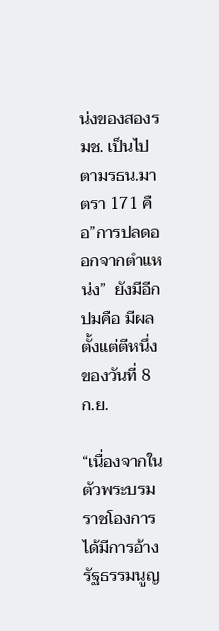น่งของสองรมช. เป็นไปตามรธน.มาตรา 171 คือ”การปลดออกจากตำแหน่ง”  ยังมีอีกปมคือ มีผลตั้งแต่ตีหนึ่งของวันที่ 8 ก.ย.

“เนื่องจากในตัวพระบรมราชโองการได้มีการอ้างรัฐธรรมนูญ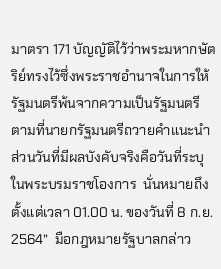มาตรา 171 บัญญัติไว้ว่าพระมหากษัตริย์ทรงไว้ซึ่งพระราชอํานาจในการให้รัฐมนตรีพ้นจากความเป็นรัฐมนตรี ตามที่นายกรัฐมนตรีถวายคําแนะนํา ส่วนวันที่มีผลบังคับจริงคือวันที่ระบุในพระบรมราชโองการ  นั่นหมายถึง ตั้งแต่เวลา 01.00 น. ของวันที่ 8 ก.ย. 2564”  มือกฎหมายรัฐบาลกล่าว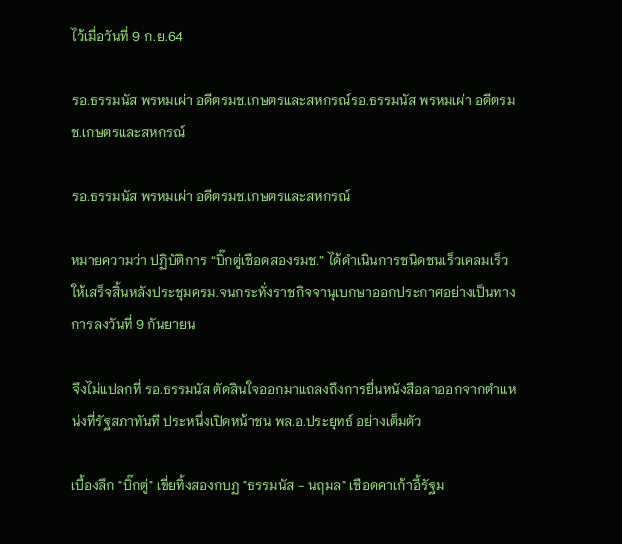ไว้เมื่อวันที่ 9 ก.ย.64

รอ.ธรรมนัส พรหมเผ่า อดีตรมช.เกษตรและสหกรณ์รอ.ธรรมนัส พรหมเผ่า อดีตรมช.เกษตรและสหกรณ์

รอ.ธรรมนัส พรหมเผ่า อดีตรมช.เกษตรและสหกรณ์

หมายความว่า ปฏิบัติการ “บิ๊กตู่เชือดสองรมช.” ได้ดำเนินการชนิดชนเร็วเคลมเร็ว ให้เสร็จสิ้นหลังประชุมครม.จนกระทั่งราชกิจจานุเบกษาออกประกาศอย่างเป็นทางการลงวันที่ 9 กันยายน

จึงไม่แปลกที่ รอ.ธรรมนัส ตัดสินใจออกมาแถลงถึงการยื่นหนังสือลาออกจากตำแหน่งที่รัฐสภาทันที ประหนึ่งเปิดหน้าชน พล.อ.ประยุทธ์ อย่างเต็มตัว

เบื้องลึก "บิ๊กตู่" เขี่ยทิ้งสองกบฏ "ธรรมนัส - นฤมล" เชือดคาเก้าอี้รัฐม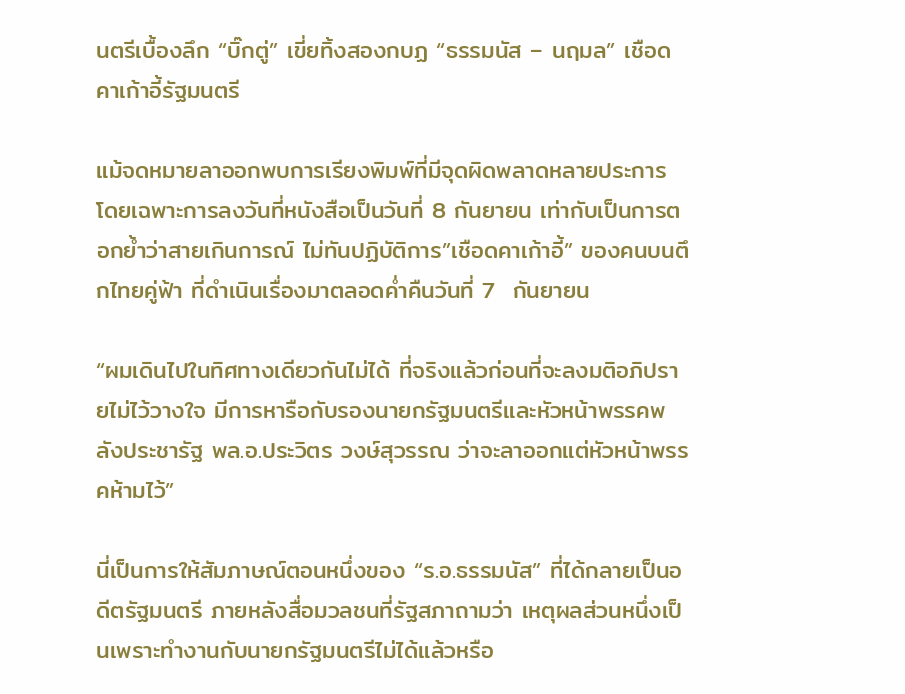นตรีเบื้องลึก “บิ๊กตู่” เขี่ยทิ้งสองกบฏ “ธรรมนัส – นฤมล” เชือดคาเก้าอี้รัฐมนตรี

แม้จดหมายลาออกพบการเรียงพิมพ์ที่มีจุดผิดพลาดหลายประการ โดยเฉพาะการลงวันที่หนังสือเป็นวันที่ 8 กันยายน เท่ากับเป็นการตอกย้ำว่าสายเกินการณ์ ไม่ทันปฏิบัติการ”เชือดคาเก้าอี้” ของคนบนตึกไทยคู่ฟ้า ที่ดำเนินเรื่องมาตลอดค่ำคืนวันที่ 7  กันยายน

“ผมเดินไปในทิศทางเดียวกันไม่ได้ ที่จริงแล้วก่อนที่จะลงมติอภิปรายไม่ไว้วางใจ มีการหารือกับรองนายกรัฐมนตรีและหัวหน้าพรรคพลังประชารัฐ พล.อ.ประวิตร วงษ์สุวรรณ ว่าจะลาออกแต่หัวหน้าพรรคห้ามไว้”

นี่เป็นการให้สัมภาษณ์ตอนหนึ่งของ “ร.อ.ธรรมนัส” ที่ได้กลายเป็นอดีตรัฐมนตรี ภายหลังสื่อมวลชนที่รัฐสภาถามว่า เหตุผลส่วนหนึ่งเป็นเพราะทำงานกับนายกรัฐมนตรีไม่ได้แล้วหรือ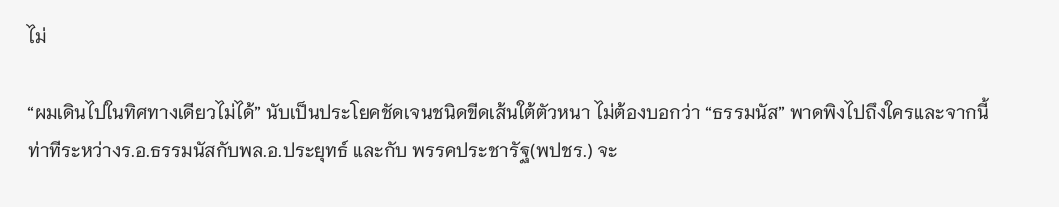ไม่

“ผมเดินไปในทิศทางเดียวไม่ได้” นับเป็นประโยคชัดเจนชนิดขีดเส้นใต้ตัวหนา ไม่ต้องบอกว่า “ธรรมนัส” พาดพิงไปถึงใครและจากนี้ ท่าทีระหว่างร.อ.ธรรมนัสกับพล.อ.ประยุทธ์ และกับ พรรคประชารัฐ(พปชร.) จะ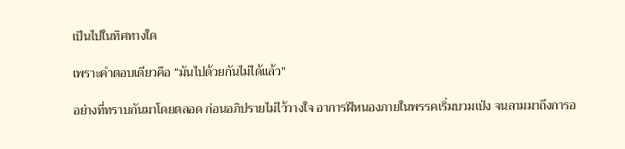เป็นไปในทิศทางใด

เพราะคำตอบเดียวคือ “มันไปด้วยกันไม่ได้แล้ว”

อย่างที่ทราบกันมาโดยตลอด ก่อนอภิปรายไม่ไว้วางใจ อาการฝีหนองภายในพรรคเริ่มบวมเป่ง จนลามมาถึงการอ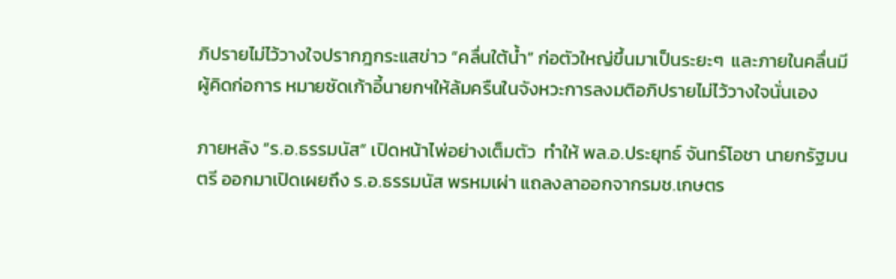ภิปรายไม่ไว้วางใจปรากฎกระแสข่าว “คลื่นใต้น้ำ” ก่อตัวใหญ่ขึ้นมาเป็นระยะๆ  และภายในคลื่นมี ผู้คิดก่อการ หมายซัดเก้าอี้นายกฯให้ล้มครืนในจังหวะการลงมติอภิปรายไม่ไว้วางใจนั่นเอง

ภายหลัง “ร.อ.ธรรมนัส” เปิดหน้าไพ่อย่างเต็มตัว  ทำให้ พล.อ.ประยุทธ์ จันทร์โอชา นายกรัฐมนตรี ออกมาเปิดเผยถึง ร.อ.ธรรมนัส พรหมเผ่า แถลงลาออกจากรมช.เกษตร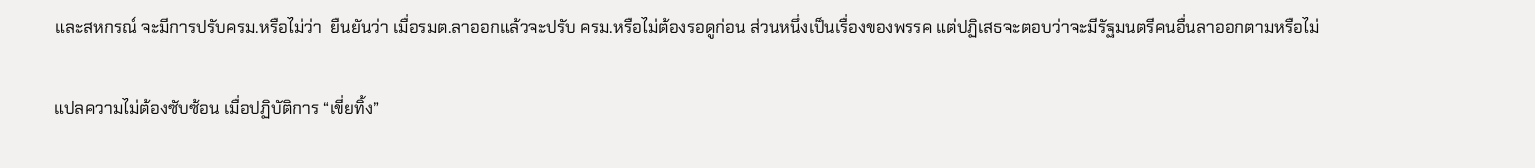และสหกรณ์ จะมีการปรับครม.หรือไม่ว่า  ยืนยันว่า เมื่อรมต.ลาออกแล้วจะปรับ ครม.หรือไม่ต้องรอดูก่อน ส่วนหนึ่งเป็นเรื่องของพรรค แต่ปฏิเสธจะตอบว่าจะมีรัฐมนตรีคนอื่นลาออกตามหรือไม่

แปลความไม่ต้องซับซ้อน เมื่อปฏิบัติการ “เขี่ยทิ้ง”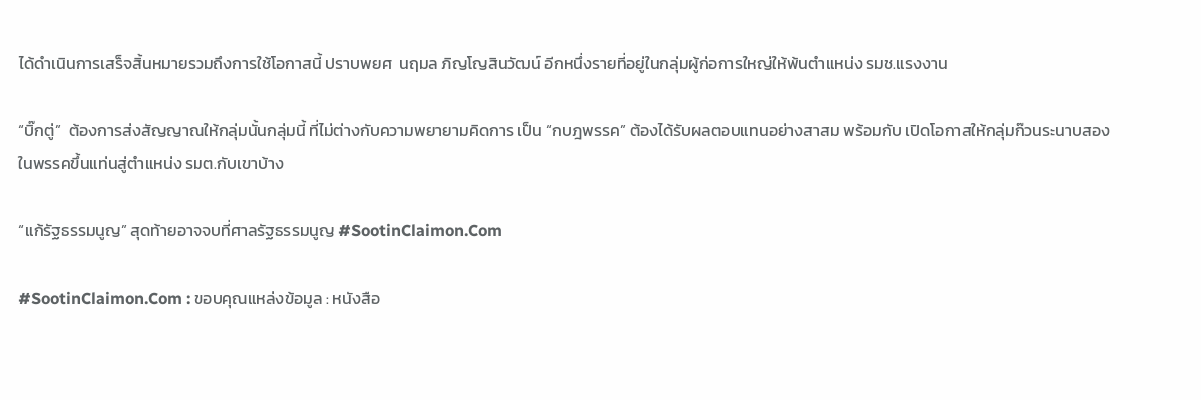ได้ดำเนินการเสร็จสิ้นหมายรวมถึงการใช้โอกาสนี้ ปราบพยศ  นฤมล ภิญโญสินวัฒน์ อีกหนึ่งรายที่อยู่ในกลุ่มผู้ก่อการใหญ่ให้พ้นตำแหน่ง รมช.แรงงาน

“บิ๊กตู่”  ต้องการส่งสัญญาณให้กลุ่มนั้นกลุ่มนี้ ที่ไม่ต่างกับความพยายามคิดการ เป็น “กบฎพรรค” ต้องได้รับผลตอบแทนอย่างสาสม พร้อมกับ เปิดโอกาสให้กลุ่มก๊วนระนาบสองในพรรคขึ้นแท่นสู่ตำแหน่ง รมต.กับเขาบ้าง

“แก้รัฐธรรมนูญ” สุดท้ายอาจจบที่ศาลรัฐธรรมนูญ #SootinClaimon.Com

#SootinClaimon.Com : ขอบคุณแหล่งข้อมูล : หนังสือ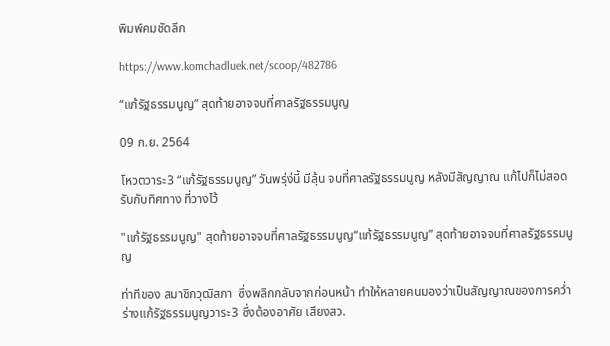พิมพ์คมชัดลึก

https://www.komchadluek.net/scoop/482786

“แก้รัฐธรรมนูญ” สุดท้ายอาจจบที่ศาลรัฐธรรมนูญ

09 ก.ย. 2564

โหวตวาระ3 “แก้รัฐธรรมนูญ” วันพรุ่ง่นี้ มีลุ้น จบที่ศาลรัฐธรรมนูญ หลังมีสัญญาณ แก้ไปก็ไม่สอดรับกับทิศทาง ที่วางไว้

"แก้รัฐธรรมนูญ" สุดท้ายอาจจบที่ศาลรัฐธรรมนูญ“แก้รัฐธรรมนูญ” สุดท้ายอาจจบที่ศาลรัฐธรรมนูญ

ท่าทีของ สมาชิกวุฒิสภา  ซึ่งพลิกกลับจากก่อนหน้า ทำให้หลายคนมองว่าเป็นสัญญาณของการคว่ำร่างแก้รัฐธรรมนูญวาระ3 ซึ่งต้องอาศัย เสียงสว.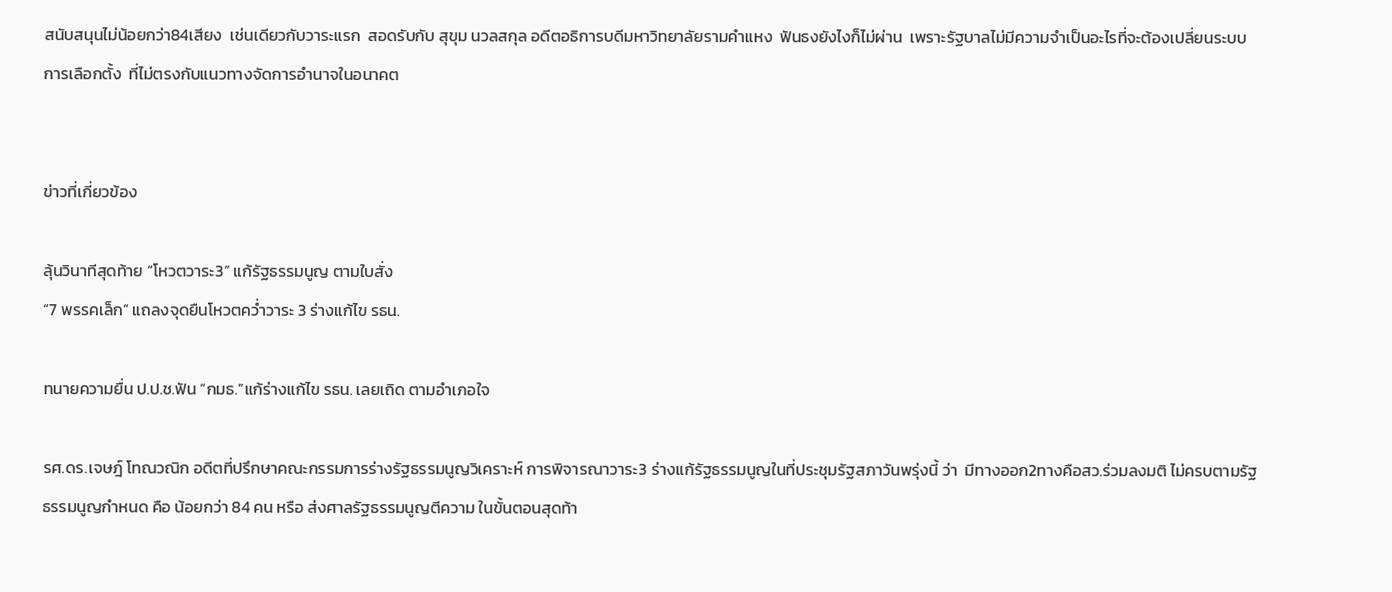สนับสนุนไม่น้อยกว่า84เสียง  เช่นเดียวกับวาระแรก  สอดรับกับ สุขุม นวลสกุล อดีตอธิการบดีมหาวิทยาลัยรามคำแหง  ฟันธงยังไงก็ไม่ผ่าน  เพราะรัฐบาลไม่มีความจำเป็นอะไรที่จะต้องเปลี่ยนระบบการเลือกตั้ง  ที่ไม่ตรงกับแนวทางจัดการอำนาจในอนาคต


ข่าวที่เกี่ยวข้อง

ลุ้นวินาทีสุดท้าย “โหวตวาระ3” แก้รัฐธรรมนูญ ตามใบสั่ง
“7 พรรคเล็ก” แถลงจุดยืนโหวตคว่ำวาระ 3 ร่างแก้ไข รธน.

ทนายความยื่น ป.ป.ช.ฟัน “กมธ.”แก้ร่างแก้ไข รธน. เลยเถิด ตามอำเภอใจ

รศ.ดร.เจษฎ์ โทณวณิก อดีตที่ปรึกษาคณะกรรมการร่างรัฐธรรมนูญวิเคราะห์ การพิจารณาวาระ3 ร่างแก้รัฐธรรมนูญในที่ประชุมรัฐสภาวันพรุ่งนี้ ว่า  มีทางออก2ทางคือสว.ร่วมลงมติ ไม่ครบตามรัฐธรรมนูญกำหนด คือ น้อยกว่า 84 คน หรือ ส่งศาลรัฐธรรมนูญตีความ ในขั้นตอนสุดท้า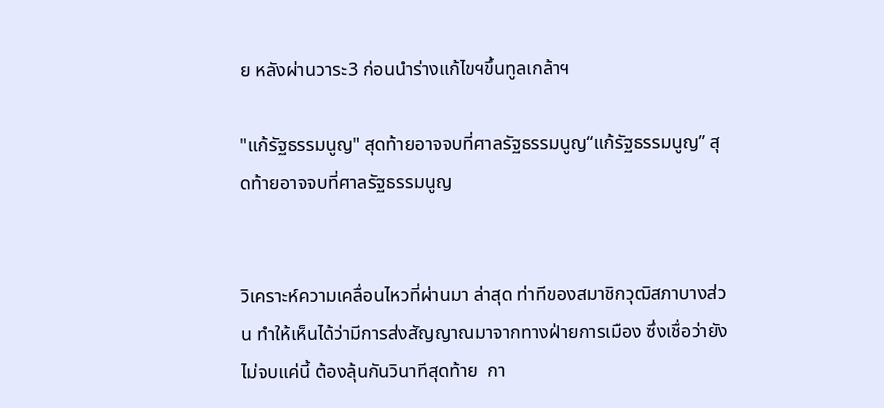ย หลังผ่านวาระ3 ก่อนนำร่างแก้ไขฯขึ้นทูลเกล้าฯ

"แก้รัฐธรรมนูญ" สุดท้ายอาจจบที่ศาลรัฐธรรมนูญ“แก้รัฐธรรมนูญ” สุดท้ายอาจจบที่ศาลรัฐธรรมนูญ


วิเคราะห์ความเคลื่อนไหวที่ผ่านมา ล่าสุด ท่าทีของสมาชิกวุฒิสภาบางส่วน ทำให้เห็นได้ว่ามีการส่งสัญญาณมาจากทางฝ่ายการเมือง ซึ่งเชื่อว่ายังไม่จบแค่นี้ ต้องลุ้นกันวินาทีสุดท้าย  กา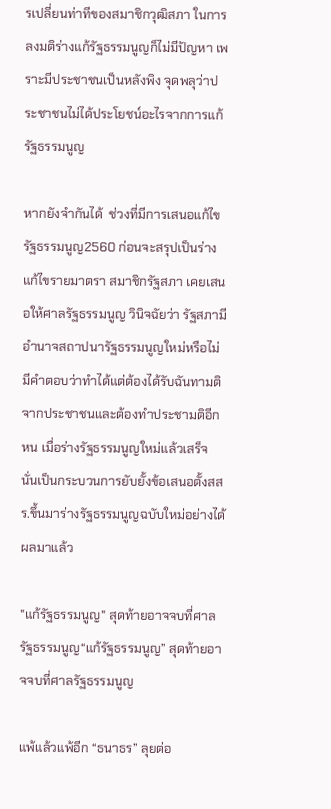รเปลี่ยนท่าทีของสมาชิกวุฒิสภา ในการลงมติร่างแก้รัฐธรรมนูญก็ไม่มีปัญหา เพราะมีประชาชนเป็นหลังพิง จุดพลุว่าประชาชนไม่ได้ประโยชน์อะไรจากการแก้รัฐธรรมนูญ

หากยังจำกันได้  ช่วงที่มีการเสนอแก้ไขรัฐธรรมนูญ2560 ก่อนจะสรุปเป็นร่างแก้ไขรายมาตรา สมาชิกรัฐสภา เคยเสนอให้ศาลรัฐธรรมนูญ วินิจฉัยว่า รัฐสภามีอำนาจสถาปนารัฐธรรมนูญใหม่หรือไม่  มีคำตอบว่าทำได้แต่ต้องได้รับฉันทามติจากประชาชนและต้องทำประชามติอีกหน เมื่อร่างรัฐธรรมนูญใหม่แล้วเสร็จ นั่นเป็นกระบวนการยับยั้งข้อเสนอตั้งสสร.ขึ้นมาร่างรัฐธรรมนูญฉบับใหม่อย่างได้ผลมาแล้ว

"แก้รัฐธรรมนูญ" สุดท้ายอาจจบที่ศาลรัฐธรรมนูญ“แก้รัฐธรรมนูญ” สุดท้ายอาจจบที่ศาลรัฐธรรมนูญ

แพ้แล้วแพ้อีก “ธนาธร” ลุยต่อ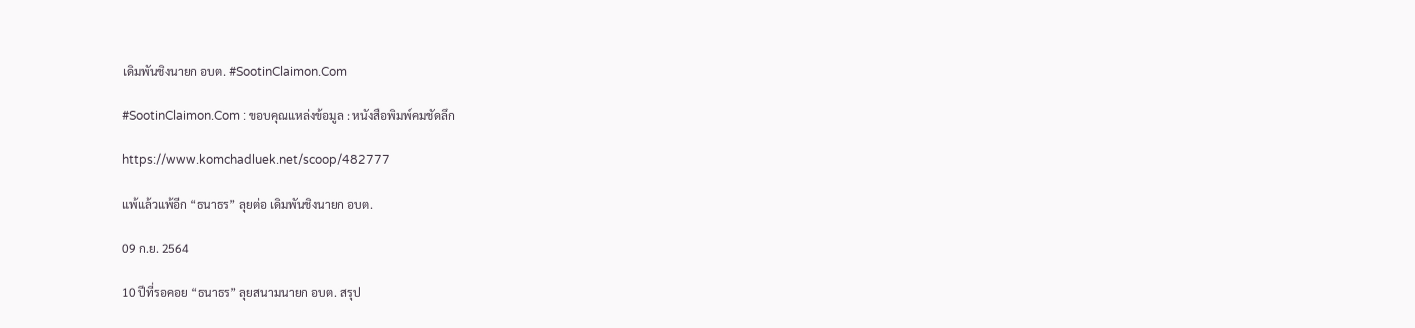เดิมพันชิงนายก อบต. #SootinClaimon.Com

#SootinClaimon.Com : ขอบคุณแหล่งข้อมูล : หนังสือพิมพ์คมชัดลึก

https://www.komchadluek.net/scoop/482777

แพ้แล้วแพ้อีก “ธนาธร” ลุยต่อ เดิมพันชิงนายก อบต.

09 ก.ย. 2564

10 ปีที่รอคอย “ธนาธร” ลุยสนามนายก อบต. สรุป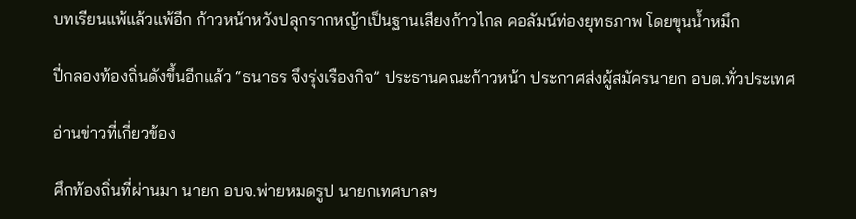บทเรียนแพ้แล้วแพ้อีก ก้าวหน้าหวังปลุกรากหญ้าเป็นฐานเสียงก้าวไกล คอลัมน์ท่องยุทธภาพ โดยขุนน้ำหมึก

ปี่กลองท้องถิ่นดังขึ้นอีกแล้ว “ธนาธร จึงรุ่งเรืองกิจ” ประธานคณะก้าวหน้า ประกาศส่งผู้สมัครนายก อบต.ทั่วประเทศ

อ่านข่าวที่เกี่ยวข้อง

ศึกท้องถิ่นที่ผ่านมา นายก อบจ.พ่ายหมดรูป นายกเทศบาลฯ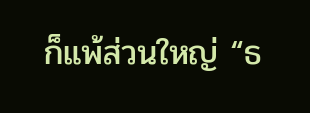ก็แพ้ส่วนใหญ่ “ธ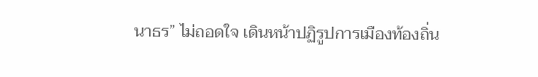นาธร” ไม่ถอดใจ เดินหน้าปฏิรูปการเมืองท้องถิ่น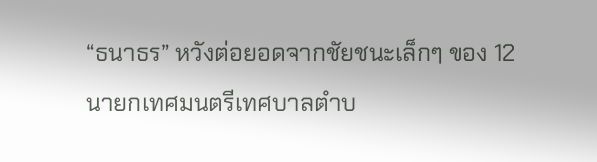“ธนาธร” หวังต่อยอดจากชัยชนะเล็กๆ ของ 12 นายกเทศมนตรีเทศบาลตำบ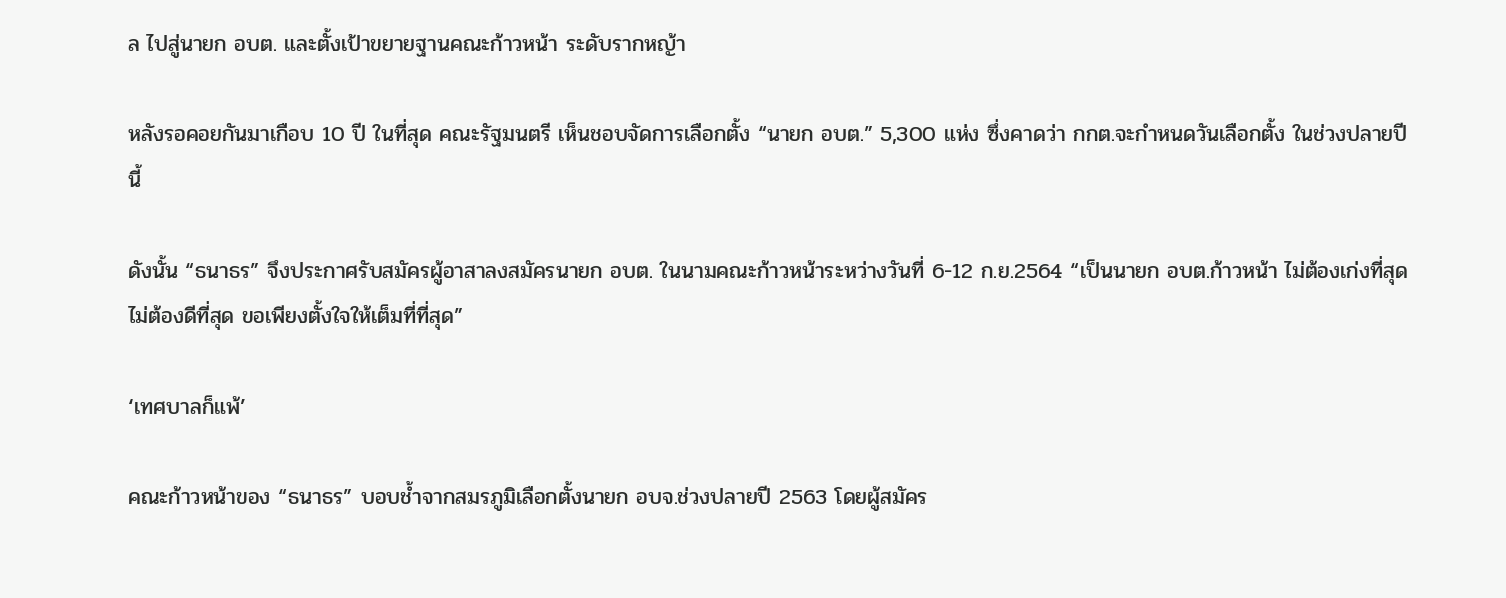ล ไปสู่นายก อบต. และตั้งเป้าขยายฐานคณะก้าวหน้า ระดับรากหญ้า

หลังรอคอยกันมาเกือบ 10 ปี ในที่สุด คณะรัฐมนตรี เห็นชอบจัดการเลือกตั้ง “นายก อบต.” 5,300 แห่ง ซึ่งคาดว่า กกต.จะกำหนดวันเลือกตั้ง ในช่วงปลายปีนี้

ดังนั้น “ธนาธร” จึงประกาศรับสมัครผู้อาสาลงสมัครนายก อบต. ในนามคณะก้าวหน้าระหว่างวันที่ 6-12 ก.ย.2564 “เป็นนายก อบต.ก้าวหน้า ไม่ต้องเก่งที่สุด ไม่ต้องดีที่สุด ขอเพียงตั้งใจให้เต็มที่ที่สุด”

‘เทศบาลก็แพ้’

คณะก้าวหน้าของ “ธนาธร” บอบช้ำจากสมรภูมิเลือกตั้งนายก อบจ.ช่วงปลายปี 2563 โดยผู้สมัคร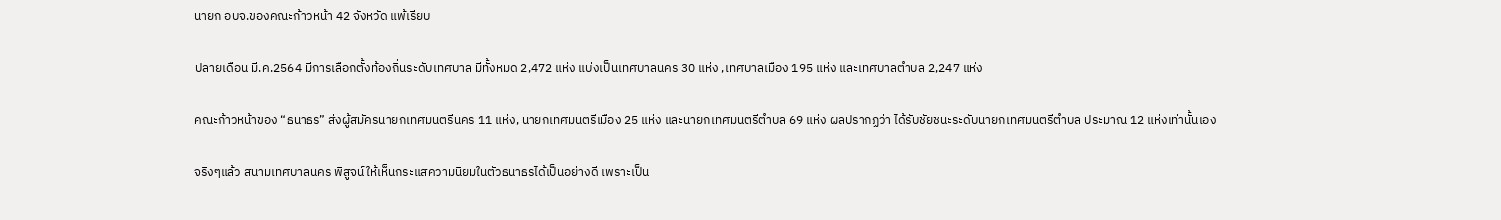นายก อบจ.ของคณะก้าวหน้า 42 จังหวัด แพ้เรียบ

ปลายเดือน มี.ค.2564 มีการเลือกตั้งท้องถิ่นระดับเทศบาล มีทั้งหมด 2,472 แห่ง แบ่งเป็นเทศบาลนคร 30 แห่ง ,เทศบาลเมือง 195 แห่ง และเทศบาลตำบล 2,247 แห่ง

คณะก้าวหน้าของ “ธนาธร” ส่งผู้สมัครนายกเทศมนตรีนคร 11 แห่ง, นายกเทศมนตรีเมือง 25 แห่ง และนายกเทศมนตรีตำบล 69 แห่ง ผลปรากฏว่า ได้รับชัยชนะระดับนายกเทศมนตรีตำบล ประมาณ 12 แห่งเท่านั้นเอง

จริงๆแล้ว สนามเทศบาลนคร พิสูจน์ให้เห็นกระแสความนิยมในตัวธนาธรได้เป็นอย่างดี เพราะเป็น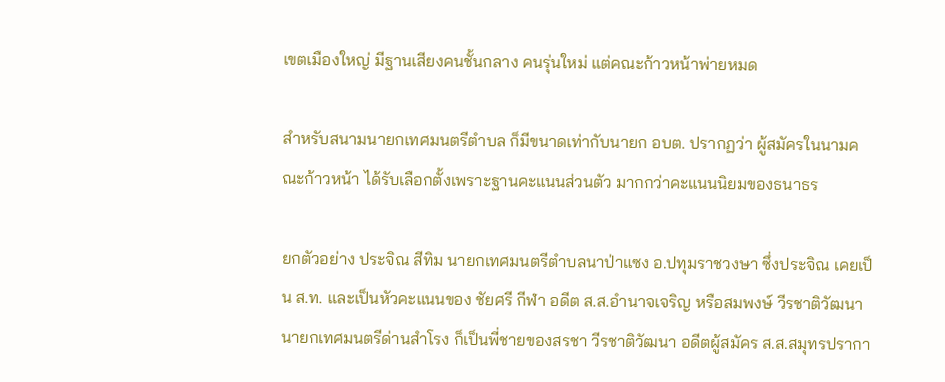เขตเมืองใหญ่ มีฐานเสียงคนชั้นกลาง คนรุ่นใหม่ แต่คณะก้าวหน้าพ่ายหมด

สำหรับสนามนายกเทศมนตรีตำบล ก็มีขนาดเท่ากับนายก อบต. ปรากฏว่า ผู้สมัครในนามคณะก้าวหน้า ได้รับเลือกตั้งเพราะฐานคะแนนส่วนตัว มากกว่าคะแนนนิยมของธนาธร

ยกตัวอย่าง ประจิณ สีทิม นายกเทศมนตรีตำบลนาป่าแซง อ.ปทุมราชวงษา ซึ่งประจิณ เคยเป็น ส.ท. และเป็นหัวคะแนนของ ชัยศรี กีฬา อดีต ส.ส.อำนาจเจริญ หรือสมพงษ์ วีรชาติวัฒนา นายกเทศมนตรีด่านสำโรง ก็เป็นพี่ชายของสรชา วีรชาติวัฒนา อดีตผู้สมัคร ส.ส.สมุทรปรากา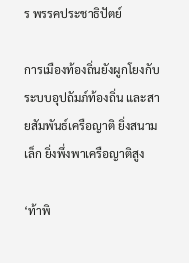ร พรรคประชาธิปัตย์

การเมืองท้องถิ่นยังผูกโยงกับระบบอุปถัมภ์ท้องถิ่น และสายสัมพันธ์เครือญาติ ยิ่งสนามเล็ก ยิ่งพึ่งพาเครือญาติสูง

‘ท้าพิ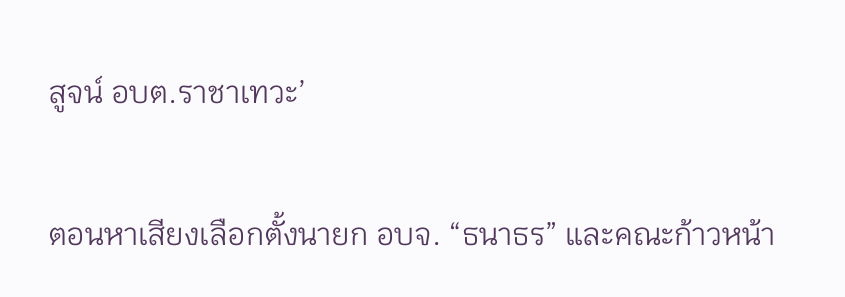สูจน์ อบต.ราชาเทวะ’

ตอนหาเสียงเลือกตั้งนายก อบจ. “ธนาธร” และคณะก้าวหน้า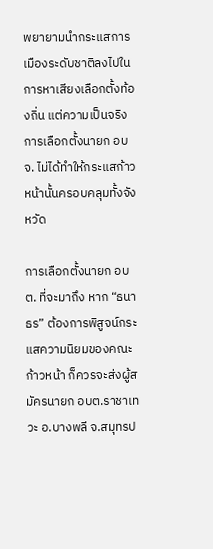พยายามนำกระแสการเมืองระดับชาติลงไปในการหาเสียงเลือกตั้งท้องถิ่น แต่ความเป็นจริง การเลือกตั้งนายก อบจ. ไม่ได้ทำให้กระแสก้าวหน้านั้นครอบคลุมทั้งจังหวัด

การเลือกตั้งนายก อบต. ที่จะมาถึง หาก “ธนาธร” ต้องการพิสูจน์กระแสความนิยมของคณะก้าวหน้า ก็ควรจะส่งผู้สมัครนายก อบต.ราชาเทวะ อ.บางพลี จ.สมุทรป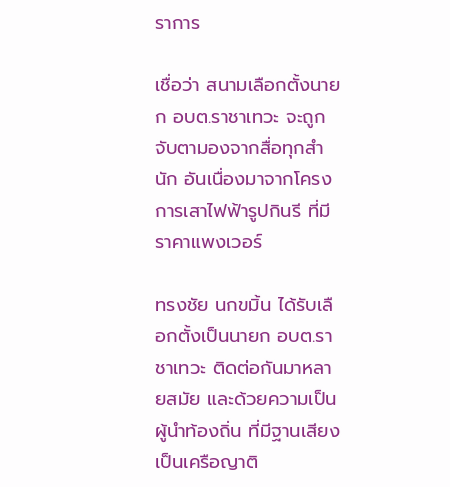ราการ

เชื่อว่า สนามเลือกตั้งนายก อบต.ราชาเทวะ จะถูกจับตามองจากสื่อทุกสำนัก อันเนื่องมาจากโครงการเสาไฟฟ้ารูปกินรี ที่มีราคาแพงเวอร์

ทรงชัย นกขมิ้น ได้รับเลือกตั้งเป็นนายก อบต.ราชาเทวะ ติดต่อกันมาหลายสมัย และด้วยความเป็นผู้นำท้องถิ่น ที่มีฐานเสียงเป็นเครือญาติ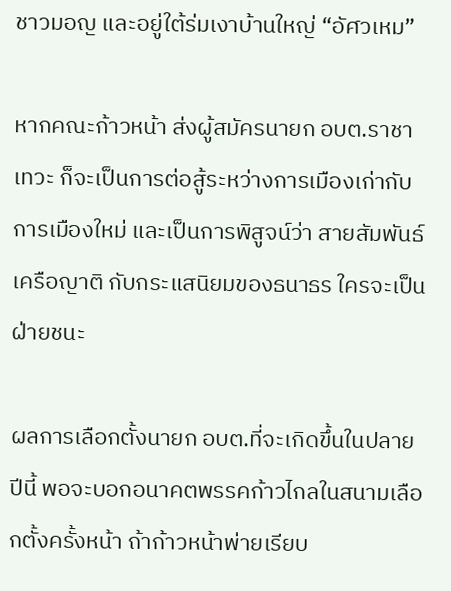ชาวมอญ และอยู่ใต้ร่มเงาบ้านใหญ่ “อัศวเหม”

หากคณะก้าวหน้า ส่งผู้สมัครนายก อบต.ราชาเทวะ ก็จะเป็นการต่อสู้ระหว่างการเมืองเก่ากับการเมืองใหม่ และเป็นการพิสูจน์ว่า สายสัมพันธ์เครือญาติ กับกระแสนิยมของธนาธร ใครจะเป็นฝ่ายชนะ

ผลการเลือกตั้งนายก อบต.ที่จะเกิดขึ้นในปลายปีนี้ พอจะบอกอนาคตพรรคก้าวไกลในสนามเลือกตั้งครั้งหน้า ถ้าก้าวหน้าพ่ายเรียบ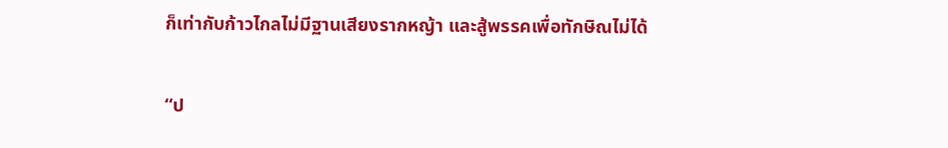ก็เท่ากับก้าวไกลไม่มีฐานเสียงรากหญ้า และสู้พรรคเพื่อทักษิณไม่ได้

“ป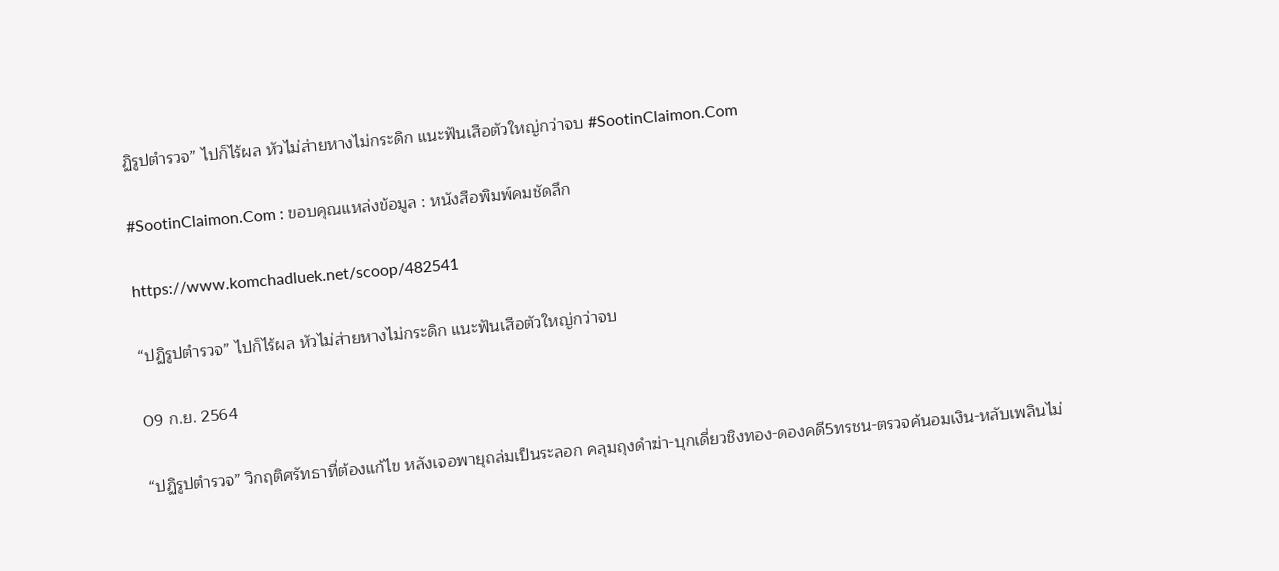ฏิรูปตำรวจ” ไปก็ไร้ผล หัวไม่ส่ายหางไม่กระดิก แนะฟันเสือตัวใหญ่กว่าจบ #SootinClaimon.Com

#SootinClaimon.Com : ขอบคุณแหล่งข้อมูล : หนังสือพิมพ์คมชัดลึก

https://www.komchadluek.net/scoop/482541

“ปฏิรูปตำรวจ” ไปก็ไร้ผล หัวไม่ส่ายหางไม่กระดิก แนะฟันเสือตัวใหญ่กว่าจบ

09 ก.ย. 2564

“ปฏิรูปตำรวจ” วิกฤติศรัทธาที่ต้องแก้ไข หลังเจอพายุถล่มเป็นระลอก คลุมถุงดำฆ่า-บุกเดี่ยวชิงทอง-ดองคดี5ทรชน-ตรวจค้นอมเงิน-หลับเพลินไม่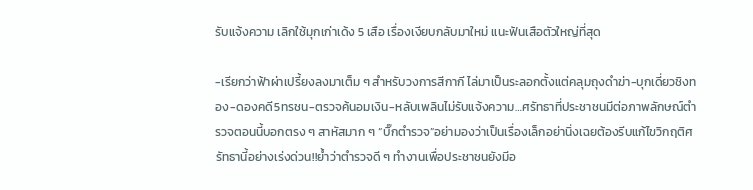รับแจ้งความ เลิกใช้มุกเก่าเด้ง 5 เสือ เรื่องเงียบกลับมาใหม่ แนะฟันเสือตัวใหญ่ที่สุด

-เรียกว่าฟ้าผ่าเปรี้ยงลงมาเต็ม ๆ สำหรับวงการสีกากี ไล่มาเป็นระลอกตั้งแต่คลุมถุงดำฆ่า-บุกเดี่ยวชิงทอง-ดองคดี5ทรชน-ตรวจค้นอมเงิน-หลับเพลินไม่รับแจ้งความ…ศรัทธาที่ประชาชนมีต่อภาพลักษณ์ตำรวจตอนนี้บอกตรง ๆ สาหัสมาก ๆ “บิ๊กตำรวจ”อย่ามองว่าเป็นเรื่องเล็กอย่านิ่งเฉยต้องรีบแก้ไขวิกฤติศรัทธานี้อย่างเร่งด่วน!!ย้ำว่าตำรวจดี ๆ ทำงานเพื่อประชาชนยังมีอ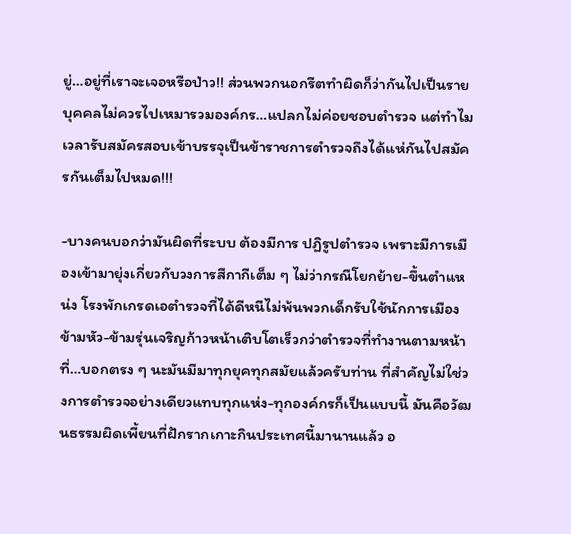ยู่…อยู่ที่เราจะเจอหรือป่าว!! ส่วนพวกนอกรีตทำผิดก็ว่ากันไปเป็นรายบุคคลไม่ควรไปเหมารวมองค์กร…แปลกไม่ค่อยชอบตำรวจ แต่ทำไมเวลารับสมัครสอบเข้าบรรจุเป็นข้าราชการตำรวจถึงได้แห่กันไปสมัครกันเต็มไปหมด!!!

-บางคนบอกว่ามันผิดที่ระบบ ต้องมีการ ปฏิรูปตำรวจ เพราะมีการเมืองเข้ามายุ่งเกี่ยวกับวงการสีกากีเต็ม ๆ ไม่ว่ากรณีโยกย้าย-ขึ้นตำแหน่ง โรงพักเกรดเอตำรวจที่ได้ดีหนีไม่พ้นพวกเด็กรับใช้นักการเมืองข้ามหัว-ข้ามรุ่นเจริญก้าวหน้าเติบโตเร็วกว่าตำรวจที่ทำงานตามหน้าที่…บอกตรง ๆ นะมันมีมาทุกยุคทุกสมัยแล้วครับท่าน ที่สำคัญไม่ใช่วงการตำรวจอย่างเดียวแทบทุกแห่ง-ทุกองค์กรก็เป็นแบบนี้ มันคือวัฒนธรรมผิดเพี้ยนที่ฝักรากเกาะกินประเทศนี้มานานแล้ว อ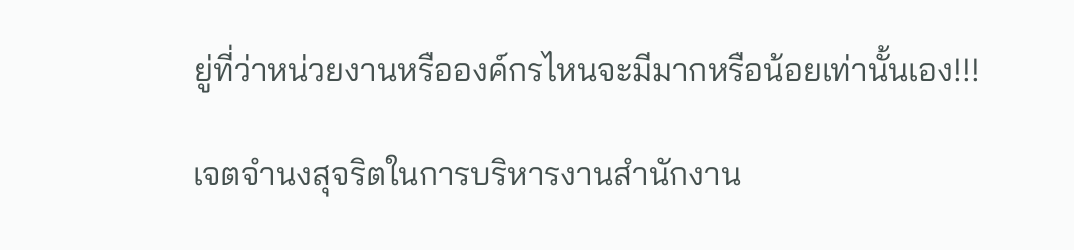ยู่ที่ว่าหน่วยงานหรือองค์กรไหนจะมีมากหรือน้อยเท่านั้นเอง!!!

เจตจำนงสุจริตในการบริหารงานสำนักงาน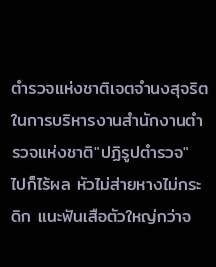ตำรวจแห่งชาติเจตจำนงสุจริตในการบริหารงานสำนักงานตำรวจแห่งชาติ"ปฏิรูปตำรวจ" ไปก็ไร้ผล หัวไม่ส่ายหางไม่กระดิก แนะฟันเสือตัวใหญ่กว่าจ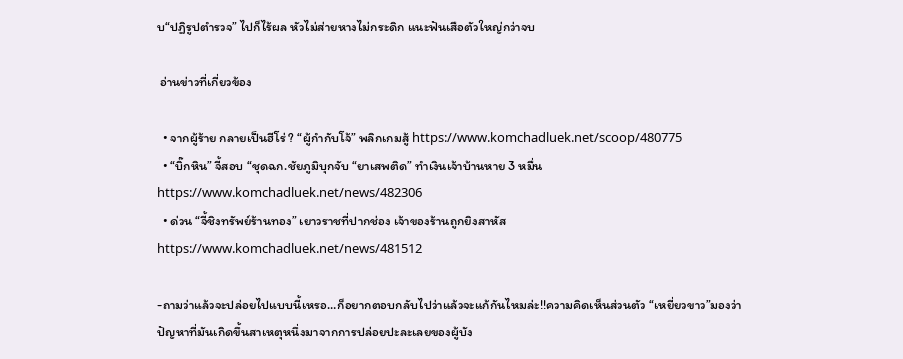บ“ปฏิรูปตำรวจ” ไปก็ไร้ผล หัวไม่ส่ายหางไม่กระดิก แนะฟันเสือตัวใหญ่กว่าจบ

 อ่านข่าวที่เกี่ยวข้อง

  • จากผู้ร้าย กลายเป็นฮีโร่ ? “ผู้กำกับโจ้” พลิกเกมสู้ https://www.komchadluek.net/scoop/480775
  • “บิ๊กหิน” จี้สอบ “ชุดฉก.ชัยภูมิบุกจับ “ยาเสพติด” ทำเงินเจ้าบ้านหาย 3 หมื่น https://www.komchadluek.net/news/482306
  • ด่วน “จี้ชิงทรัพย์ร้านทอง” เยาวราชที่ปากช่อง เจ้าของร้านถูกยิงสาหัส https://www.komchadluek.net/news/481512

-ถามว่าแล้วจะปล่อยไปแบบนี้เหรอ…ก็อยากตอบกลับไปว่าแล้วจะแก้กันไหมล่ะ!!ความคิดเห็นส่วนตัว “เหยี่ยวขาว”มองว่าปัญหาที่มันเกิดขึ้นสาเหตุหนึ่งมาจากการปล่อยปะละเลยของผู้บัง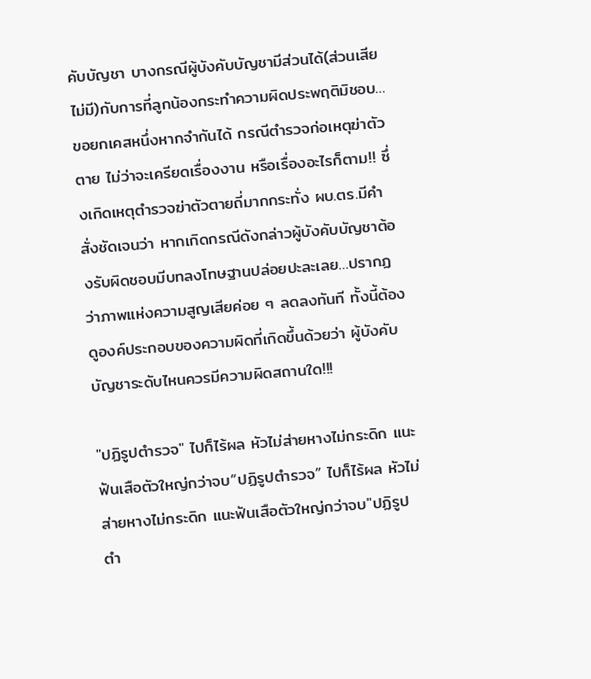คับบัญชา บางกรณีผู้บังคับบัญชามีส่วนได้(ส่วนเสียไม่มี)กับการที่ลูกน้องกระทำความผิดประพฤติมิชอบ…ขอยกเคสหนึ่งหากจำกันได้ กรณีตำรวจก่อเหตุฆ่าตัวตาย ไม่ว่าจะเครียดเรื่องงาน หรือเรื่องอะไรก็ตาม!! ซึ่งเกิดเหตุตำรวจฆ่าตัวตายถี่มากกระทั่ง ผบ.ตร.มีคำสั่งชัดเจนว่า หากเกิดกรณีดังกล่าวผู้บังคับบัญชาต้องรับผิดชอบมีบทลงโทษฐานปล่อยปะละเลย…ปรากฏว่าภาพแห่งความสูญเสียค่อย ๆ ลดลงทันที ทั้งนี้ต้องดูองค์ประกอบของความผิดที่เกิดขึ้นด้วยว่า ผู้บังคับบัญชาระดับไหนควรมีความผิดสถานใด!!!

"ปฏิรูปตำรวจ" ไปก็ไร้ผล หัวไม่ส่ายหางไม่กระดิก แนะฟันเสือตัวใหญ่กว่าจบ“ปฏิรูปตำรวจ” ไปก็ไร้ผล หัวไม่ส่ายหางไม่กระดิก แนะฟันเสือตัวใหญ่กว่าจบ"ปฏิรูปตำ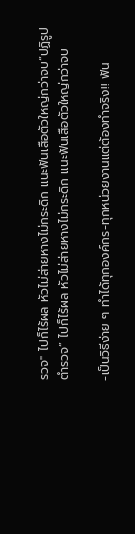รวจ" ไปก็ไร้ผล หัวไม่ส่ายหางไม่กระดิก แนะฟันเสือตัวใหญ่กว่าจบ“ปฏิรูปตำรวจ” ไปก็ไร้ผล หัวไม่ส่ายหางไม่กระดิก แนะฟันเสือตัวใหญ่กว่าจบ

-เป็นวิธีง่าย ๆ ทำได้ทุกองค์กร-ทุกหน่วยงานแต่ต้องทำจริง!! ฟัน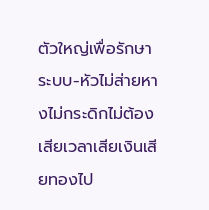ตัวใหญ่เพื่อรักษาระบบ-หัวไม่ส่ายหางไม่กระดิกไม่ต้องเสียเวลาเสียเงินเสียทองไป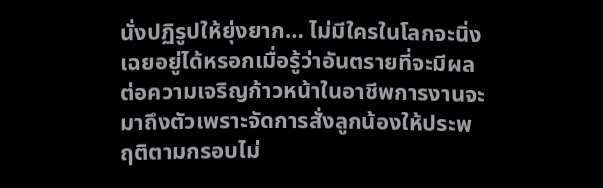นั่งปฏิรูปให้ยุ่งยาก… ไม่มีใครในโลกจะนิ่งเฉยอยู่ได้หรอกเมื่อรู้ว่าอันตรายที่จะมีผลต่อความเจริญก้าวหน้าในอาชีพการงานจะมาถึงตัวเพราะจัดการสั่งลูกน้องให้ประพฤติตามกรอบไม่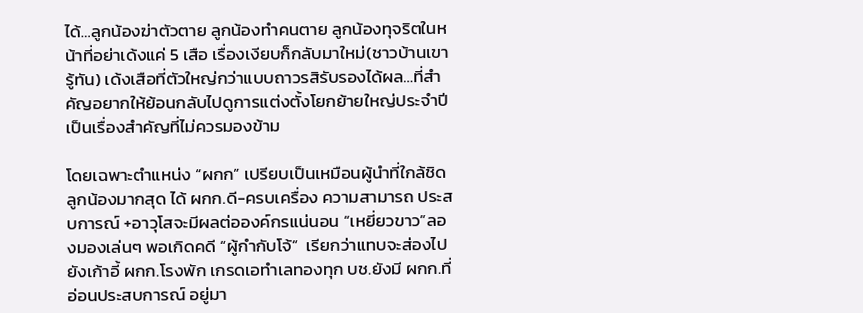ได้…ลูกน้องฆ่าตัวตาย ลูกน้องทำคนตาย ลูกน้องทุจริตในหน้าที่อย่าเด้งแค่ 5 เสือ เรื่องเงียบก็กลับมาใหม่(ชาวบ้านเขารู้ทัน) เด้งเสือที่ตัวใหญ่กว่าแบบถาวรสิรับรองได้ผล…ที่สำคัญอยากให้ย้อนกลับไปดูการแต่งตั้งโยกย้ายใหญ่ประจำปี เป็นเรื่องสำคัญที่ไม่ควรมองข้าม

โดยเฉพาะตำแหน่ง “ผกก” เปรียบเป็นเหมือนผู้นำที่ใกล้ชิดลูกน้องมากสุด ได้ ผกก.ดี-ครบเครื่อง ความสามารถ ประสบการณ์ +อาวุโสจะมีผลต่อองค์กรแน่นอน “เหยี่ยวขาว”ลองมองเล่นๆ พอเกิดคดี “ผู้กำกับโจ้”  เรียกว่าแทบจะส่องไปยังเก้าอี้ ผกก.โรงพัก เกรดเอทำเลทองทุก บช.ยังมี ผกก.ที่อ่อนประสบการณ์ อยู่มา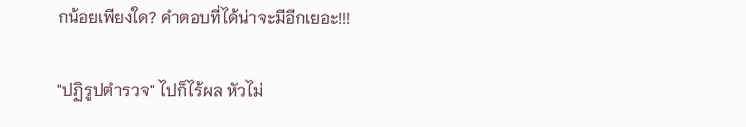กน้อยเพียงใด? คำตอบที่ได้น่าจะมีอีกเยอะ!!!

"ปฏิรูปตำรวจ" ไปก็ไร้ผล หัวไม่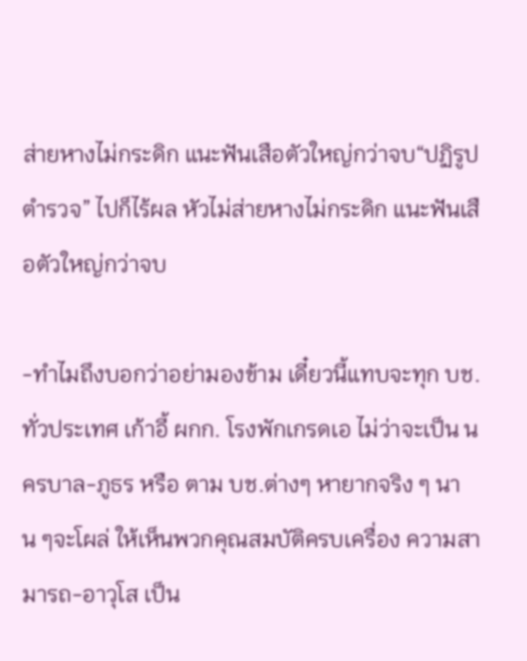ส่ายหางไม่กระดิก แนะฟันเสือตัวใหญ่กว่าจบ“ปฏิรูปตำรวจ” ไปก็ไร้ผล หัวไม่ส่ายหางไม่กระดิก แนะฟันเสือตัวใหญ่กว่าจบ

-ทำไมถึงบอกว่าอย่ามองข้าม เดี๋ยวนี้แทบจะทุก บช.ทั่วประเทศ เก้าอี้ ผกก. โรงพักเกรดเอ ไม่ว่าจะเป็น นครบาล-ภูธร หรือ ตาม บช.ต่างๆ หายากจริง ๆ นาน ๆจะโผล่ ให้เห็นพวกคุณสมบัติครบเครื่อง ความสามารถ-อาวุโส เป็น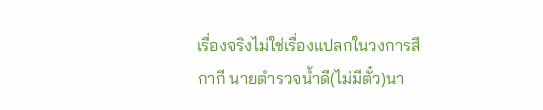เรื่องจริงไม่ใช่เรื่องแปลกในวงการสีกากี นายตำรวจน้ำดี(ไม่มีตั๋ว)นา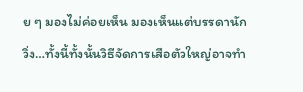ย ๆ มองไม่ค่อยเห็น มองเห็นแต่บรรดานักวิ่ง…ทั้งนี้ทั้งนั้นวิธีจัดการเสือตัวใหญ่อาจทำ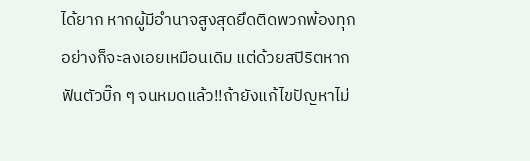ได้ยาก หากผู้มีอำนาจสูงสุดยึดติดพวกพ้องทุกอย่างก็จะลงเอยเหมือนเดิม แต่ด้วยสปิริตหากฟันตัวบิ๊ก ๆ จนหมดแล้ว!!ถ้ายังแก้ไขปัญหาไม่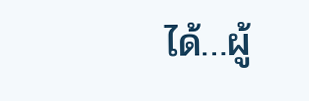ได้…ผู้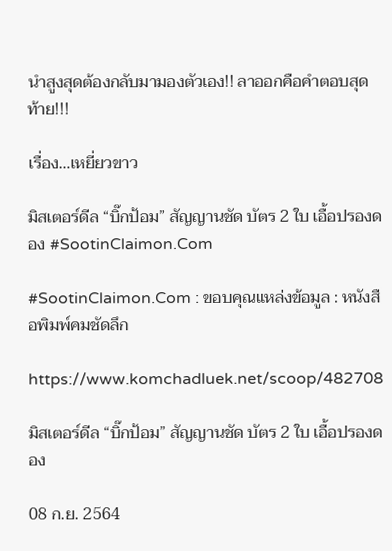นำสูงสุดต้องกลับมามองตัวเอง!! ลาออกคือคำตอบสุดท้าย!!!

เรื่อง…เหยี่ยวขาว

มิสเตอร์ดีล “บิ๊กป้อม” สัญญานชัด บัตร 2 ใบ เอื้อปรองดอง #SootinClaimon.Com

#SootinClaimon.Com : ขอบคุณแหล่งข้อมูล : หนังสือพิมพ์คมชัดลึก

https://www.komchadluek.net/scoop/482708

มิสเตอร์ดีล “บิ๊กป้อม” สัญญานชัด บัตร 2 ใบ เอื้อปรองดอง

08 ก.ย. 2564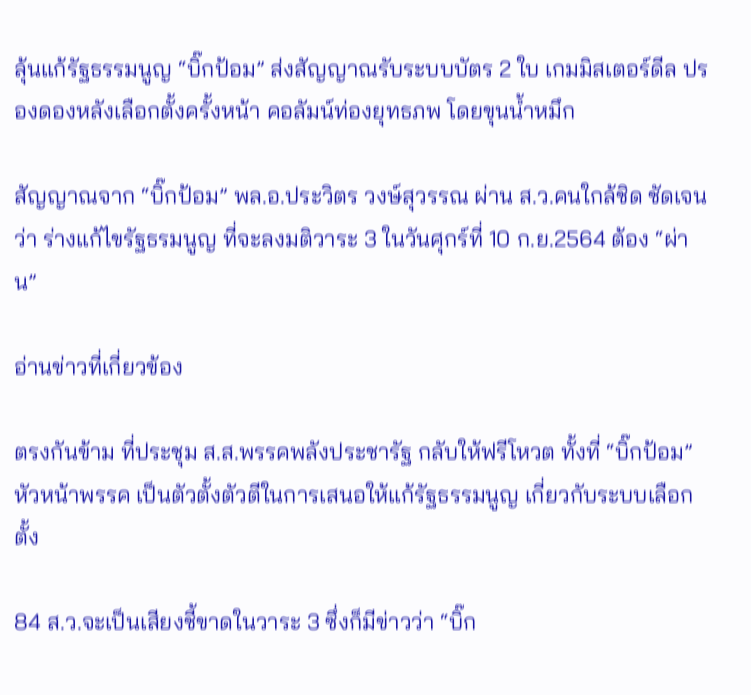ลุ้นแก้รัฐธรรมนูญ “บิ๊กป้อม” ส่งสัญญาณรับระบบบัตร 2 ใบ เกมมิสเตอร์ดีล ปรองดองหลังเลือกตั้งครั้งหน้า คอลัมน์ท่องยุทธภพ โดยขุนน้ำหมึก

สัญญาณจาก “บิ๊กป้อม” พล.อ.ประวิตร วงษ์สุวรรณ ผ่าน ส.ว.คนใกล้ชิด ชัดเจนว่า ร่างแก้ไขรัฐธรมนูญ ที่จะลงมติวาระ 3 ในวันศุกร์ที่ 10 ก.ย.2564 ต้อง “ผ่าน”

อ่านข่าวที่เกี่ยวข้อง

ตรงกันข้าม ที่ประชุม ส.ส.พรรคพลังประชารัฐ กลับให้ฟรีโหวต ทั้งที่ “บิ๊กป้อม” หัวหน้าพรรค เป็นตัวตั้งตัวตีในการเสนอให้แก้รัฐธรรมนูญ เกี่ยวกับระบบเลือกตั้ง

84 ส.ว.จะเป็นเสียงชี้ขาดในวาระ 3 ซึ่งก็มีข่าวว่า “บิ๊ก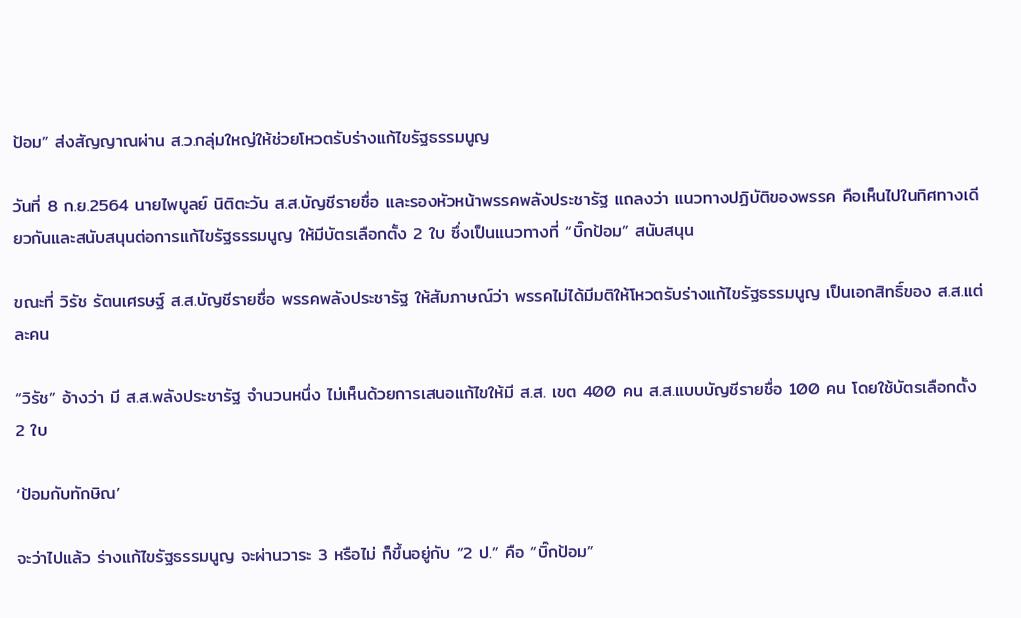ป้อม” ส่งสัญญาณผ่าน ส.ว.กลุ่มใหญ่ให้ช่วยโหวตรับร่างแก้ไขรัฐธรรมนูญ

วันที่ 8 ก.ย.2564 นายไพบูลย์ นิติตะวัน ส.ส.บัญชีรายชื่อ และรองหัวหน้าพรรคพลังประชารัฐ แถลงว่า แนวทางปฏิบัติของพรรค คือเห็นไปในทิศทางเดียวกันและสนับสนุนต่อการแก้ไขรัฐธรรมนูญ ให้มีบัตรเลือกตั้ง 2 ใบ ซึ่งเป็นแนวทางที่ “บิ๊กป้อม” สนับสนุน

ขณะที่ วิรัช รัตนเศรษฐ์ ส.ส.บัญชีรายชื่อ พรรคพลังประชารัฐ ให้สัมภาษณ์ว่า พรรคไม่ได้มีมติให้โหวตรับร่างแก้ไขรัฐธรรมนูญ เป็นเอกสิทธิ์ของ ส.ส.แต่ละคน

“วิรัช” อ้างว่า มี ส.ส.พลังประชารัฐ จำนวนหนึ่ง ไม่เห็นด้วยการเสนอแก้ไขให้มี ส.ส. เขต 400 คน ส.ส.แบบบัญชีรายชื่อ 100 คน โดยใช้บัตรเลือกตั้ง 2 ใบ

‘ป้อมกับทักษิณ’

จะว่าไปแล้ว ร่างแก้ไขรัฐธรรมนูญ จะผ่านวาระ 3 หรือไม่ ก็ขึ้นอยู่กับ “2 ป.” คือ “บิ๊กป้อม”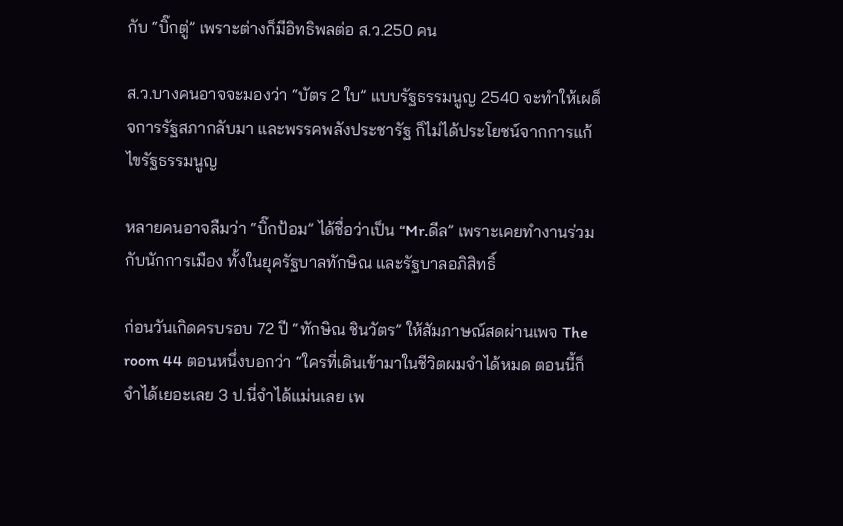กับ “บิ๊กตู่” เพราะต่างก็มีอิทธิพลต่อ ส.ว.250 คน

ส.ว.บางคนอาจจะมองว่า “บัตร 2 ใบ” แบบรัฐธรรมนูญ 2540 จะทำให้เผด็จการรัฐสภากลับมา และพรรคพลังประชารัฐ ก็ไม่ได้ประโยชน์จากการแก้ไขรัฐธรรมนูญ

หลายคนอาจลืมว่า “บิ๊กป้อม” ได้ชื่อว่าเป็น “Mr.ดีล” เพราะเคยทำงานร่วมกับนักการเมือง ทั้งในยุครัฐบาลทักษิณ และรัฐบาลอภิสิทธิ์

ก่อนวันเกิดครบรอบ 72 ปี “ทักษิณ ชินวัตร” ให้สัมภาษณ์สดผ่านเพจ The room 44 ตอนหนึ่งบอกว่า “ใครที่เดินเข้ามาในชีวิตผมจำได้หมด ตอนนี้ก็จำได้เยอะเลย 3 ป.นี่จำได้แม่นเลย เพ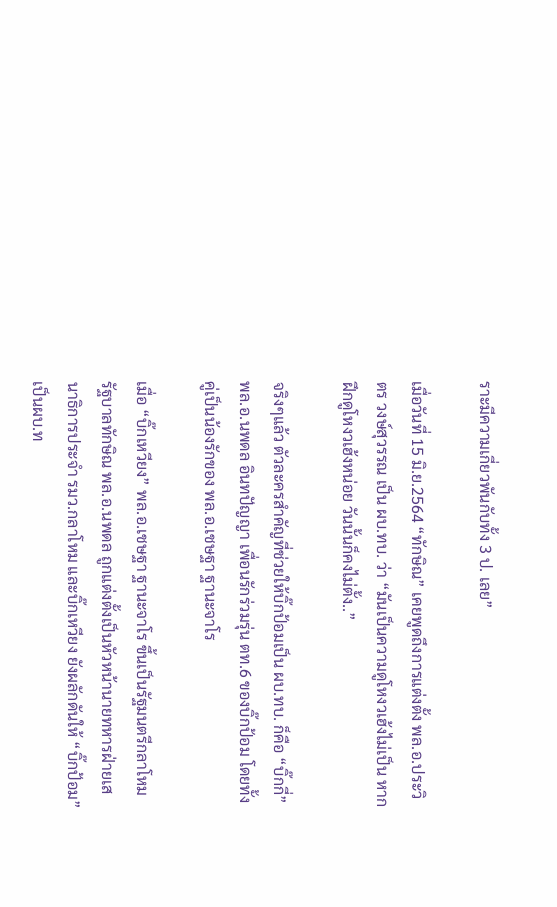ราะมีความเกี่ยวพันกับทั้ง 3 ป. เลย”

เมื่อวันที่ 15 มิ.ย.2564 “ทักษิณ” เคยพูดถึงการแต่งตั้ง พล.อ.ประวิตร วงษ์สุวรรณ เป็น ผบ.ทบ. ว่า “มันเป็นความดูโหงวเฮ้งไม่เป็น หากฝึกดูโหงวเฮ้งหน่อย วันนั้นก็คงไม่ตั้ง..”

จริงๆแล้ว ตัวละครสำคัญที่ช่วยให้บิ๊กป้อมเป็น ผบ.ทบ. ก็คือ “บิ๊กกี่” พล.อ.นพดล อินทปัญญา เพื่อนรักร่วมรุ่น ตท.6 ของบิ๊กป้อม โดยทั้งคู่เป็นน้องรักของ พล.อ.เชษฐา ฐานะจาโร

เมื่อ “บิ๊กเหวียง” พล.อ.เชษฐา ฐานะจาโร ขึ้นเป็นรัฐมนตรีกลาโหม รัฐบาลทักษิณ พล.อ.นพดล ถูกแต่งตั้งเป็นหัวหน้านายทหารฝ่ายเสนาธิการประจำ รมว.กลาโหม และบิ๊กเหวียง ยังผลักดันให้ “บิ๊กป้อม” เป็นผบ.ท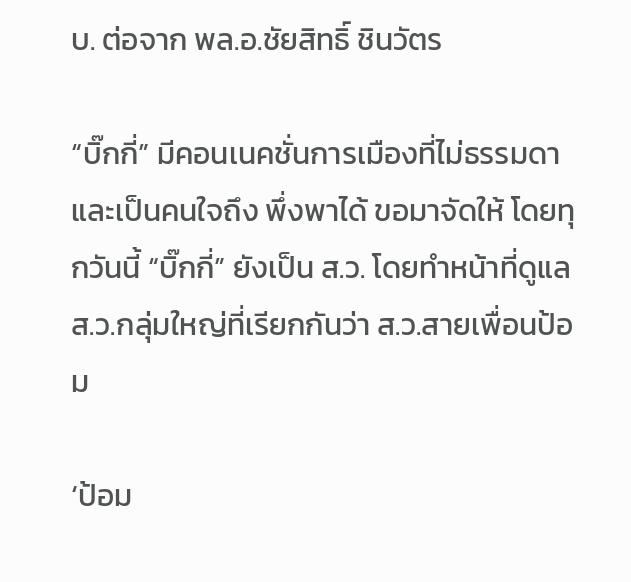บ. ต่อจาก พล.อ.ชัยสิทธิ์ ชินวัตร

“บิ๊กกี่” มีคอนเนคชั่นการเมืองที่ไม่ธรรมดา และเป็นคนใจถึง พึ่งพาได้ ขอมาจัดให้ โดยทุกวันนี้ “บิ๊กกี่” ยังเป็น ส.ว. โดยทำหน้าที่ดูแล ส.ว.กลุ่มใหญ่ที่เรียกกันว่า ส.ว.สายเพื่อนป้อม

‘ป้อม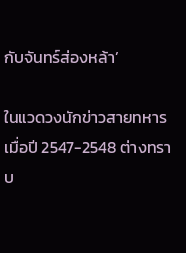กับจันทร์ส่องหล้า’

ในแวดวงนักข่าวสายทหาร เมื่อปี 2547-2548 ต่างทราบ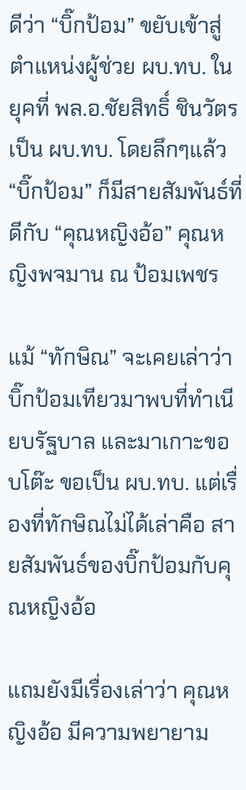ดีว่า “บิ๊กป้อม” ขยับเข้าสู่ตำแหน่งผู้ช่วย ผบ.ทบ. ในยุคที่ พล.อ.ชัยสิทธิ์ ชินวัตร เป็น ผบ.ทบ. โดยลึกๆแล้ว “บิ๊กป้อม” ก็มีสายสัมพันธ์ที่ดีกับ “คุณหญิงอ้อ” คุณหญิงพจมาน ณ ป้อมเพชร

แม้ “ทักษิณ” จะเคยเล่าว่า บิ๊กป้อมเทียวมาพบที่ทำเนียบรัฐบาล และมาเกาะขอบโต๊ะ ขอเป็น ผบ.ทบ. แต่เรื่องที่ทักษิณไม่ได้เล่าคือ สายสัมพันธ์ของบิ๊กป้อมกับคุณหญิงอ้อ

แถมยังมีเรื่องเล่าว่า คุณหญิงอ้อ มีความพยายาม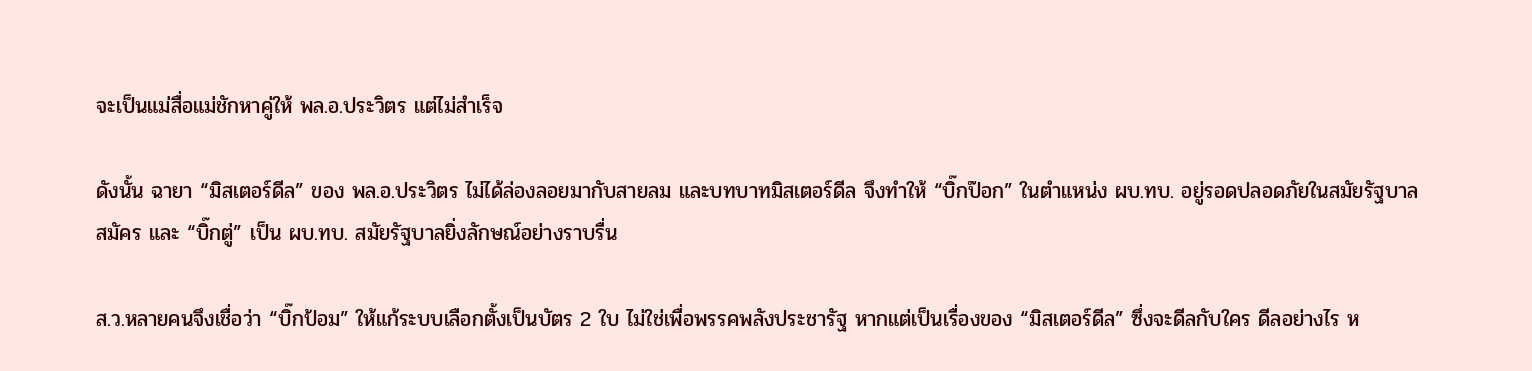จะเป็นแม่สื่อแม่ชักหาคู่ให้ พล.อ.ประวิตร แต่ไม่สำเร็จ

ดังนั้น ฉายา “มิสเตอร์ดีล” ของ พล.อ.ประวิตร ไม่ได้ล่องลอยมากับสายลม และบทบาทมิสเตอร์ดีล จึงทำให้ “บิ๊กป๊อก” ในตำแหน่ง ผบ.ทบ. อยู่รอดปลอดภัยในสมัยรัฐบาลสมัคร และ “บิ๊กตู่” เป็น ผบ.ทบ. สมัยรัฐบาลยิ่งลักษณ์อย่างราบรื่น

ส.ว.หลายคนจึงเชื่อว่า “บิ๊กป้อม” ให้แก้ระบบเลือกตั้งเป็นบัตร 2 ใบ ไม่ใช่เพื่อพรรคพลังประชารัฐ หากแต่เป็นเรื่องของ “มิสเตอร์ดีล” ซึ่งจะดีลกับใคร ดีลอย่างไร ห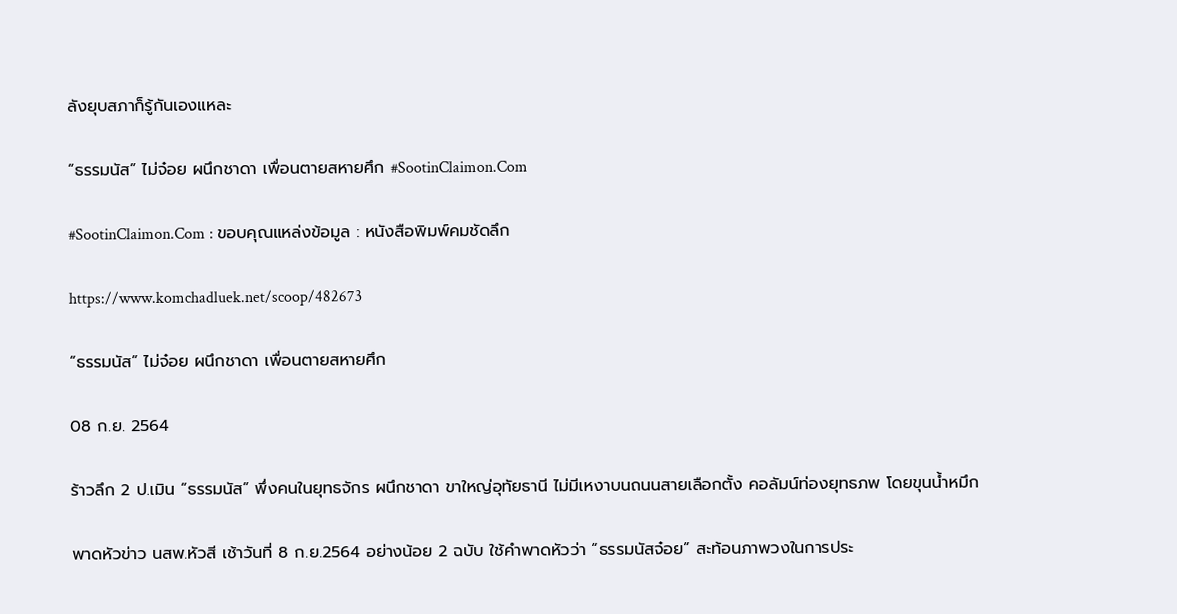ลังยุบสภาก็รู้กันเองแหละ

“ธรรมนัส” ไม่จ๋อย ผนึกชาดา เพื่อนตายสหายศึก #SootinClaimon.Com

#SootinClaimon.Com : ขอบคุณแหล่งข้อมูล : หนังสือพิมพ์คมชัดลึก

https://www.komchadluek.net/scoop/482673

“ธรรมนัส” ไม่จ๋อย ผนึกชาดา เพื่อนตายสหายศึก

08 ก.ย. 2564

ร้าวลึก 2 ป.เมิน “ธรรมนัส” พึ่งคนในยุทธจักร ผนึกชาดา ขาใหญ่อุทัยธานี ไม่มีเหงาบนถนนสายเลือกตั้ง คอลัมน์ท่องยุทธภพ โดยขุนน้ำหมึก

พาดหัวข่าว นสพ.หัวสี เช้าวันที่ 8 ก.ย.2564 อย่างน้อย 2 ฉบับ ใช้คำพาดหัวว่า “ธรรมนัสจ๋อย” สะท้อนภาพวงในการประ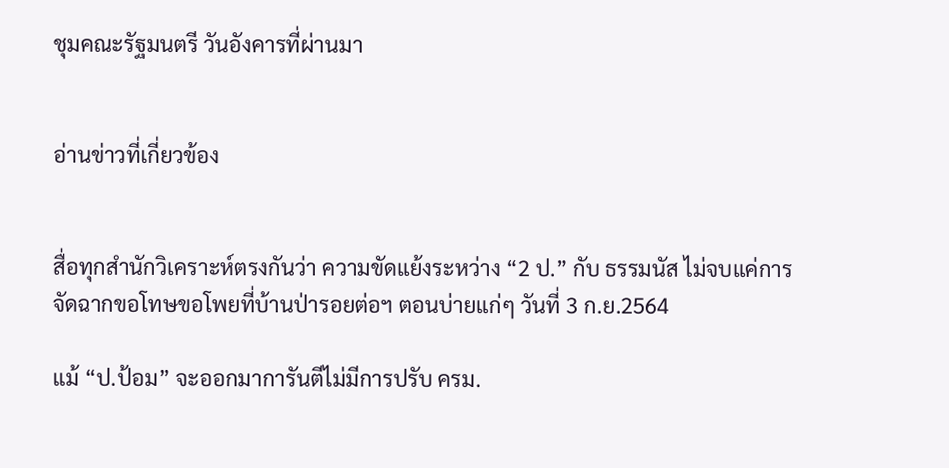ชุมคณะรัฐมนตรี วันอังคารที่ผ่านมา


อ่านข่าวที่เกี่ยวข้อง


สื่อทุกสำนักวิเคราะห์ตรงกันว่า ความขัดแย้งระหว่าง “2 ป.” กับ ธรรมนัส ไม่จบแค่การจัดฉากขอโทษขอโพยที่บ้านป่ารอยต่อฯ ตอนบ่ายแก่ๆ วันที่ 3 ก.ย.2564

แม้ “ป.ป้อม” จะออกมาการันตีไม่มีการปรับ ครม.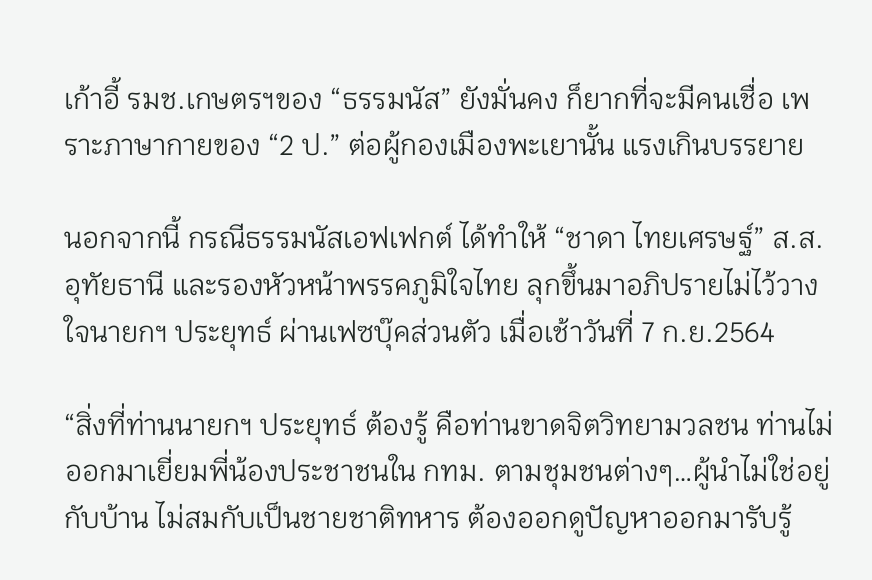เก้าอี้ รมช.เกษตรฯของ “ธรรมนัส” ยังมั่นคง ก็ยากที่จะมีคนเชื่อ เพราะภาษากายของ “2 ป.” ต่อผู้กองเมืองพะเยานั้น แรงเกินบรรยาย

นอกจากนี้ กรณีธรรมนัสเอฟเฟกต์ ได้ทำให้ “ชาดา ไทยเศรษฐ์” ส.ส.อุทัยธานี และรองหัวหน้าพรรคภูมิใจไทย ลุกขึ้นมาอภิปรายไม่ไว้วางใจนายกฯ ประยุทธ์ ผ่านเฟซบุ๊คส่วนตัว เมื่อเช้าวันที่ 7 ก.ย.2564

“สิ่งที่ท่านนายกฯ ประยุทธ์ ต้องรู้ คือท่านขาดจิตวิทยามวลชน ท่านไม่ออกมาเยี่ยมพี่น้องประชาชนใน กทม. ตามชุมชนต่างๆ…ผู้นำไม่ใช่อยู่กับบ้าน ไม่สมกับเป็นชายชาติทหาร ต้องออกดูปัญหาออกมารับรู้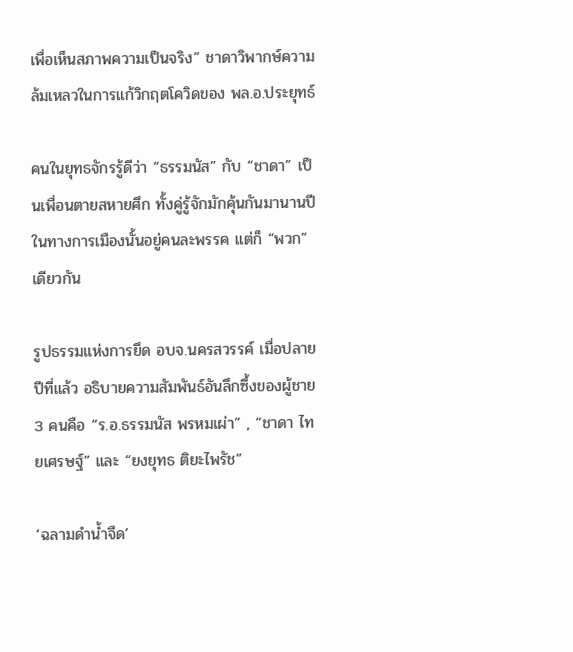เพื่อเห็นสภาพความเป็นจริง” ชาดาวิพากษ์ความล้มเหลวในการแก้วิกฤตโควิดของ พล.อ.ประยุทธ์

คนในยุทธจักรรู้ดีว่า “ธรรมนัส” กับ “ชาดา” เป็นเพื่อนตายสหายศึก ทั้งคู่รู้จักมักคุ้นกันมานานปี ในทางการเมืองนั้นอยู่คนละพรรค แต่ก็ “พวก” เดียวกัน

รูปธรรมแห่งการยึด อบจ.นครสวรรค์ เมื่อปลายปีที่แล้ว อธิบายความสัมพันธ์อันลึกซึ้งของผู้ชาย 3 คนคือ “ร.อ.ธรรมนัส พรหมเผ่า” , “ชาดา ไทยเศรษฐ์” และ “ยงยุทธ ติยะไพรัช”

‘ฉลามดำน้ำจืด’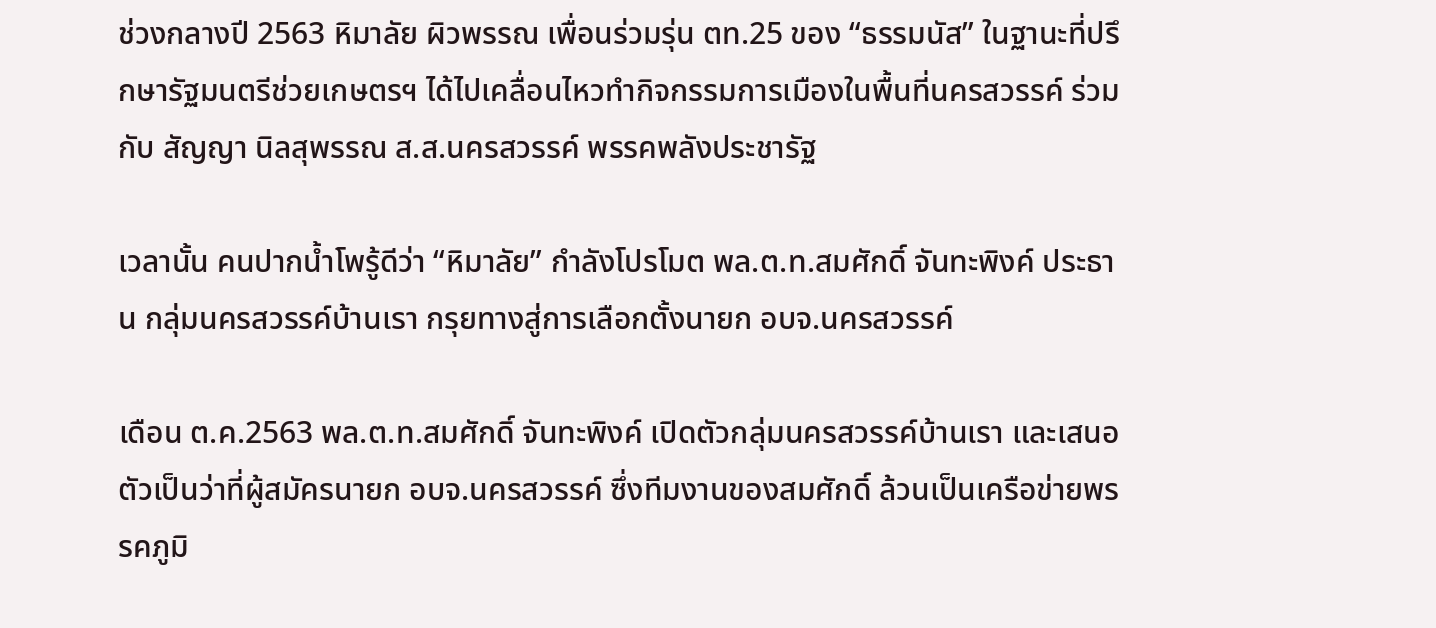ช่วงกลางปี 2563 หิมาลัย ผิวพรรณ เพื่อนร่วมรุ่น ตท.25 ของ “ธรรมนัส” ในฐานะที่ปรึกษารัฐมนตรีช่วยเกษตรฯ ได้ไปเคลื่อนไหวทำกิจกรรมการเมืองในพื้นที่นครสวรรค์ ร่วมกับ สัญญา นิลสุพรรณ ส.ส.นครสวรรค์ พรรคพลังประชารัฐ

เวลานั้น คนปากน้ำโพรู้ดีว่า “หิมาลัย” กำลังโปรโมต พล.ต.ท.สมศักดิ์ จันทะพิงค์ ประธาน กลุ่มนครสวรรค์บ้านเรา กรุยทางสู่การเลือกตั้งนายก อบจ.นครสวรรค์

เดือน ต.ค.2563 พล.ต.ท.สมศักดิ์ จันทะพิงค์ เปิดตัวกลุ่มนครสวรรค์บ้านเรา และเสนอตัวเป็นว่าที่ผู้สมัครนายก อบจ.นครสวรรค์ ซึ่งทีมงานของสมศักดิ์ ล้วนเป็นเครือข่ายพรรคภูมิ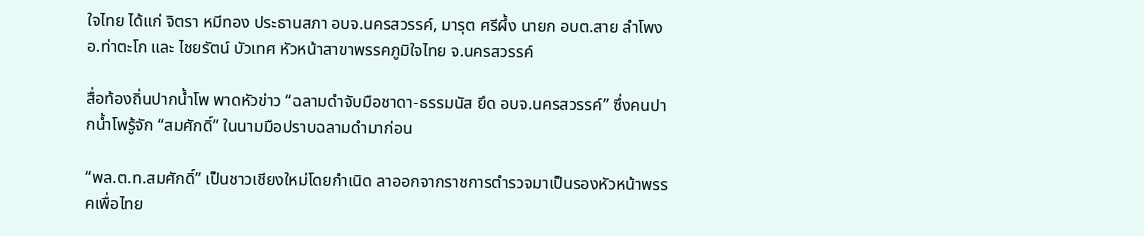ใจไทย ได้แก่ จิตรา หมีทอง ประธานสภา อบจ.นครสวรรค์, มารุต ศรีผึ้ง นายก อบต.สาย ลำโพง อ.ท่าตะโก และ ไชยรัตน์ บัวเทศ หัวหน้าสาขาพรรคภูมิใจไทย จ.นครสวรรค์

สื่อท้องถิ่นปากน้ำโพ พาดหัวข่าว “ฉลามดำจับมือชาดา-ธรรมนัส ยึด อบจ.นครสวรรค์” ซึ่งคนปากน้ำโพรู้จัก “สมศักดิ์” ในนามมือปราบฉลามดำมาก่อน

“พล.ต.ท.สมศักดิ์” เป็นชาวเชียงใหม่โดยกำเนิด ลาออกจากราชการตำรวจมาเป็นรองหัวหน้าพรรคเพื่อไทย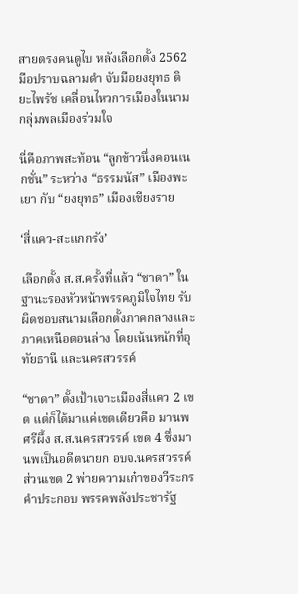สายตรงคนดูไบ หลังเลือกตั้ง 2562 มือปราบฉลามดำ จับมือยงยุทธ ติยะไพรัช เคลื่อนไหวการเมืองในนามกลุ่มพลเมืองร่วมใจ

นี่คือภาพสะท้อน “ลูกข้าวนึ่งคอนเนกชั่น” ระหว่าง “ธรรมนัส” เมืองพะเยา กับ “ยงยุทธ” เมืองเชียงราย

‘สี่แคว-สะแกกรัง’

เลือกตั้ง ส.ส.ครั้งที่แล้ว “ชาดา” ในฐานะรองหัวหน้าพรรคภูมิใจไทย รับผิดชอบสนามเลือกตั้งภาคกลางและภาคเหนือตอนล่าง โดยเน้นหนักที่อุทัยธานี และนครสวรรค์

“ชาดา” ตั้งเป้าเจาะเมืองสี่แคว 2 เขต แต่ก็ได้มาแค่เขตเดียวคือ มานพ ศรีผึ้ง ส.ส.นครสวรรค์ เขต 4 ซึ่งมานพเป็นอดีตนายก อบจ.นครสวรรค์ ส่วนเขต 2 พ่ายความเก๋าของวีระกร คำประกอบ พรรคพลังประชารัฐ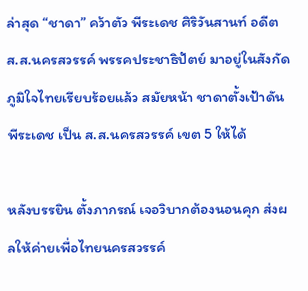ล่าสุด “ชาดา” คว้าตัว พีระเดช ศิริวันสานท์ อดีต ส.ส.นครสวรรค์ พรรคประชาธิปัตย์ มาอยู่ในสังกัดภูมิใจไทยเรียบร้อยแล้ว สมัยหน้า ชาดาตั้งเป้าดันพีระเดช เป็น ส.ส.นครสวรรค์ เขต 5 ให้ได้

หลังบรรยิน ตั้งภากรณ์ เจอวิบากต้องนอนคุก ส่งผลให้ค่ายเพื่อไทยนครสวรรค์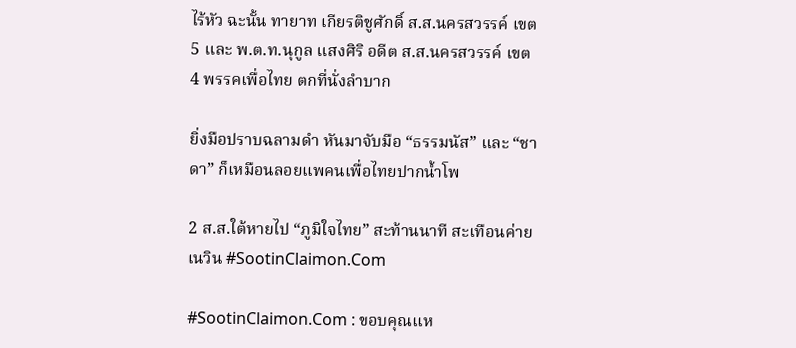ไร้หัว ฉะนั้น ทายาท เกียรติชูศักดิ์ ส.ส.นครสวรรค์ เขต 5 และ พ.ต.ท.นุกูล แสงศิริ อดีต ส.ส.นครสวรรค์ เขต 4 พรรคเพื่อไทย ตกที่นั่งลำบาก

ยิ่งมือปราบฉลามดำ หันมาจับมือ “ธรรมนัส” และ “ชาดา” ก็เหมือนลอยแพคนเพื่อไทยปากน้ำโพ

2 ส.ส.ใต้หายไป “ภูมิใจไทย” สะท้านนาที สะเทือนค่ายเนวิน #SootinClaimon.Com

#SootinClaimon.Com : ขอบคุณแห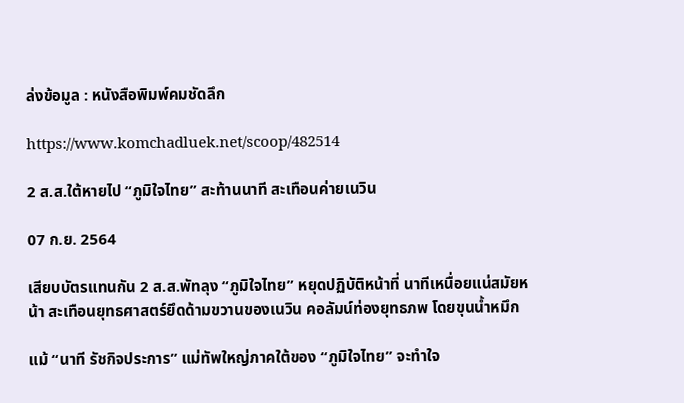ล่งข้อมูล : หนังสือพิมพ์คมชัดลึก

https://www.komchadluek.net/scoop/482514

2 ส.ส.ใต้หายไป “ภูมิใจไทย” สะท้านนาที สะเทือนค่ายเนวิน

07 ก.ย. 2564

เสียบบัตรแทนกัน 2 ส.ส.พัทลุง “ภูมิใจไทย” หยุดปฏิบัติหน้าที่ นาทีเหนื่อยแน่สมัยหน้า สะเทือนยุทธศาสตร์ยึดด้ามขวานของเนวิน คอลัมน์ท่องยุทธภพ โดยขุนน้ำหมึก

แม้ “นาที รัชกิจประการ” แม่ทัพใหญ่ภาคใต้ของ “ภูมิใจไทย” จะทำใจ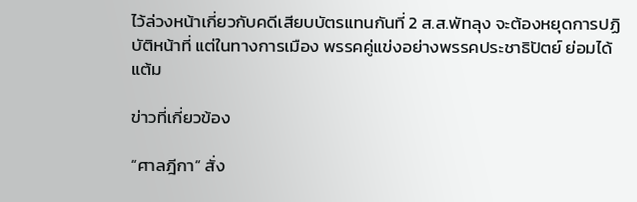ไว้ล่วงหน้าเกี่ยวกับคดีเสียบบัตรแทนกันที่ 2 ส.ส.พัทลุง จะต้องหยุดการปฏิบัติหน้าที่ แต่ในทางการเมือง พรรคคู่แข่งอย่างพรรคประชาธิปัตย์ ย่อมได้แต้ม

ข่าวที่เกี่ยวข้อง

“ศาลฎีกา” สั่ง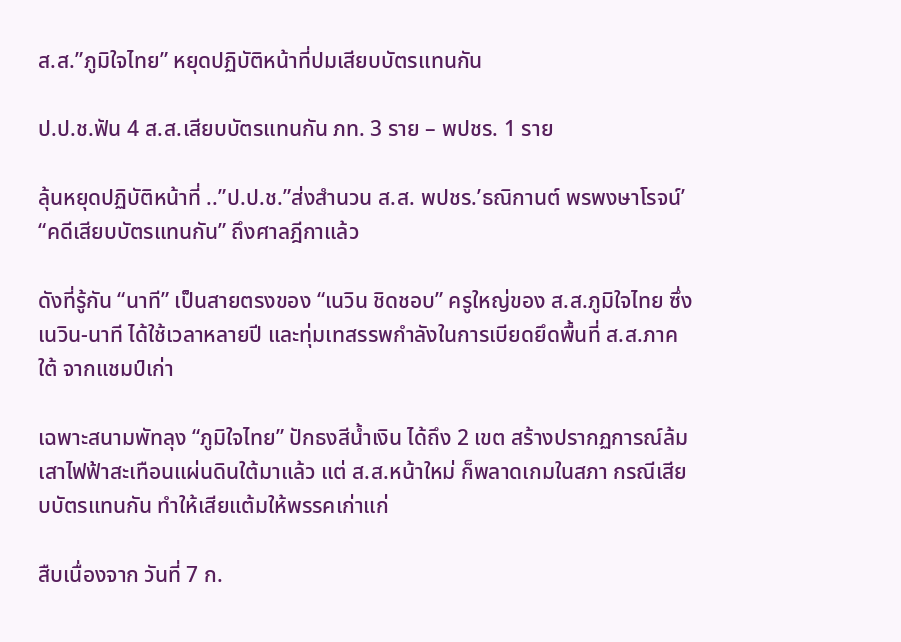ส.ส.”ภูมิใจไทย” หยุดปฏิบัติหน้าที่ปมเสียบบัตรเเทนกัน

ป.ป.ช.ฟัน 4 ส.ส.เสียบบัตรแทนกัน ภท. 3 ราย – พปชร. 1 ราย

ลุ้นหยุดปฏิบัติหน้าที่ ..”ป.ป.ช.”ส่งสำนวน ส.ส. พปชร.’ธณิกานต์ พรพงษาโรจน์’ “คดีเสียบบัตรแทนกัน” ถึงศาลฎีกาแล้ว

ดังที่รู้กัน “นาที” เป็นสายตรงของ “เนวิน ชิดชอบ” ครูใหญ่ของ ส.ส.ภูมิใจไทย ซึ่งเนวิน-นาที ได้ใช้เวลาหลายปี และทุ่มเทสรรพกำลังในการเบียดยึดพื้นที่ ส.ส.ภาคใต้ จากแชมป์เก่า

เฉพาะสนามพัทลุง “ภูมิใจไทย” ปักธงสีน้ำเงิน ได้ถึง 2 เขต สร้างปรากฏการณ์ล้มเสาไฟฟ้าสะเทือนแผ่นดินใต้มาแล้ว แต่ ส.ส.หน้าใหม่ ก็พลาดเกมในสภา กรณีเสียบบัตรแทนกัน ทำให้เสียแต้มให้พรรคเก่าแก่

สืบเนื่องจาก วันที่ 7 ก.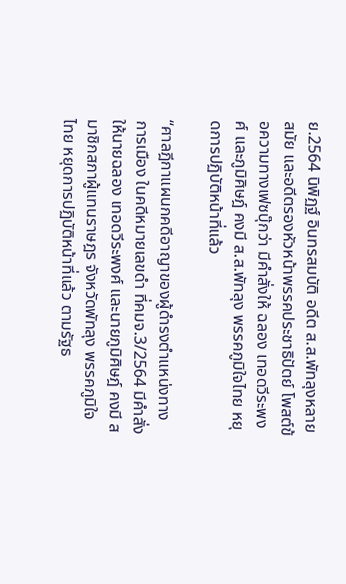ย.2564 นิพิฏฐ์ อินทรสมบัติ อดีต ส.ส.พัทลุงหลายสมัย และอดีตรองหัวหน้าพรรคประชาธิปัตย์ โพสต์ข้อความทางเฟซบุ๊กว่า มีคำสั่งให้ ฉลอง เทอดวีระพงศ์ และภูมิศิษฎ์ คงมี ส.ส.พัทลุง พรรคภูมิใจไทย หยุดการปฏิบัติหน้าที่แล้ว

“ศาลฎีกาแผนกคดีอาญาของผู้ดำรงตำแหน่งทางการเมือง ในคดีหมายเลขดำ ที่คมจ.3/2564 มีคำสั่งให้นายฉลอง เทอดวีระพงศ์ และนายภูมิศิษฎ์ คงมี สมาชิกสภาผู้แทนราษฎร จังหวัดพัทลุง พรรคภูมิใจไทย หยุดการปฏิบัติหน้าที่แล้ว ตามรัฐธ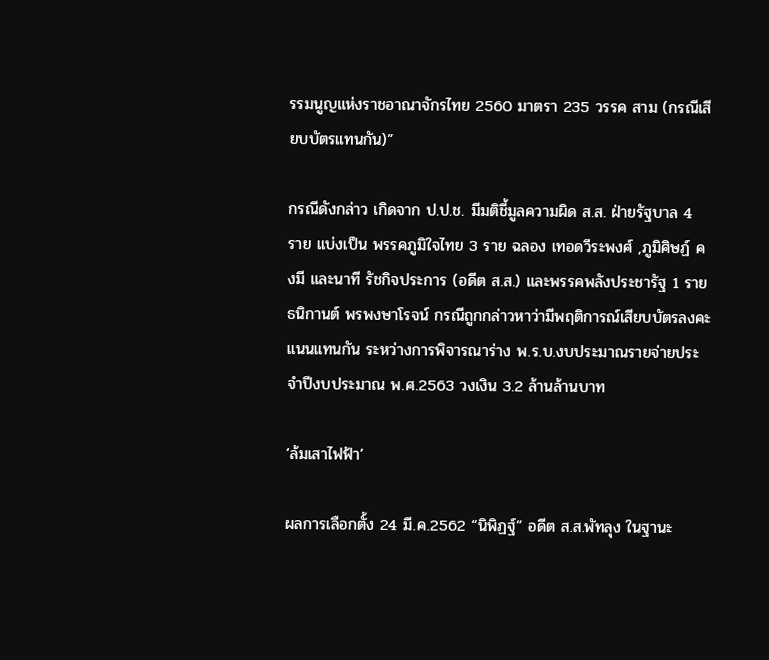รรมนูญแห่งราชอาณาจักรไทย 2560 มาตรา 235 วรรค สาม (กรณีเสียบบัตรแทนกัน)”

กรณีดังกล่าว เกิดจาก ป.ป.ช. มีมติชี้มูลความผิด ส.ส. ฝ่ายรัฐบาล 4 ราย แบ่งเป็น พรรคภูมิใจไทย 3 ราย ฉลอง เทอดวีระพงศ์ ,ภูมิศิษฏ์ คงมี และนาที รัชกิจประการ (อดีต ส.ส.) และพรรคพลังประชารัฐ 1 ราย ธนิกานต์ พรพงษาโรจน์ กรณีถูกกล่าวหาว่ามีพฤติการณ์เสียบบัตรลงคะแนนแทนกัน ระหว่างการพิจารณาร่าง พ.ร.บ.งบประมาณรายจ่ายประจำปีงบประมาณ พ.ศ.2563 วงเงิน 3.2 ล้านล้านบาท

‘ล้มเสาไฟฟ้า’

ผลการเลือกตั้ง 24 มี.ค.2562 “นิพิฏฐ์” อดีต ส.ส.พัทลุง ในฐานะ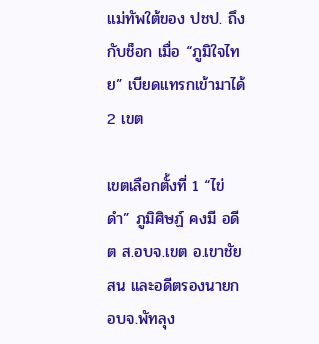แม่ทัพใต้ของ ปชป. ถึงกับช็อก เมื่อ “ภูมิใจไทย” เบียดแทรกเข้ามาได้ 2 เขต

เขตเลือกตั้งที่ 1 “ไข่ดำ” ภูมิศิษฏ์ คงมี อดีต ส.อบจ.เขต อ.เขาชัยสน และอดีตรองนายก อบจ.พัทลุง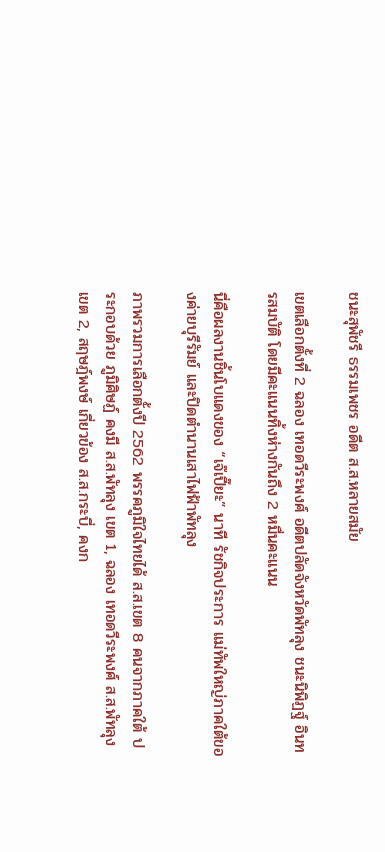ชนะสุพัชรี ธรรมเพชร อดีต ส.ส.หลายสมัย

เขตเลือกตั้งที่ 2 ฉลอง เทอดวีระพงศ์ อดีตปลัดจังหวัดพัทลุง ชนะนิพิฏฐ์ อินทรสมบัติ โดยมีคะแนนทิ้งห่างกันถึง 2 หมื่นคะแนน

นี่คือผลงานชิ้นโบแดงของ “เจ๊เปี๊ยะ” นาที รัชกิจประการ แม่ทัพใหญ่ภาคใต้ของค่ายบุรีรัมย์ และปิดตำนานเสาไฟฟ้าพัทลุง

ภาพรวมการเลือกตั้งปี 2562 พรรคภูมิใจไทยได้ ส.ส.เขต 8 คนจากภาคใต้ ประกอบด้วย ภูมิศิษฏ์ คงมี ส.ส.พัทลุง เขต 1, ฉลอง เทอดวีระพงศ์ ส.ส.พัทลุง เขต 2, สฤษฎ์พงษ์ เกี่ยวข้อง ส.ส.กระบี่, คงก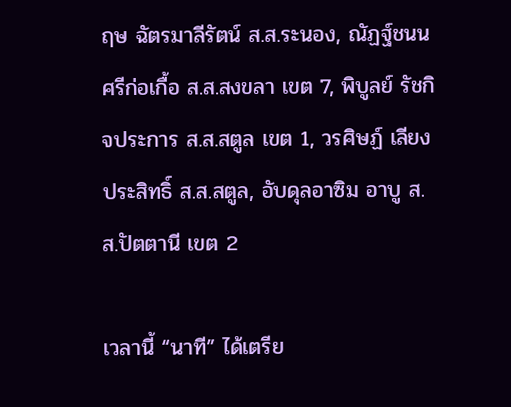ฤษ ฉัตรมาลีรัตน์ ส.ส.ระนอง, ณัฏฐ์ชนน ศรีก่อเกื้อ ส.ส.สงขลา เขต 7, พิบูลย์ รัชกิจประการ ส.ส.สตูล เขต 1, วรศิษฏ์ เลียงประสิทธิ์ ส.ส.สตูล, อับดุลอาซิม อาบู ส.ส.ปัตตานี เขต 2

เวลานี้ “นาที” ได้เตรีย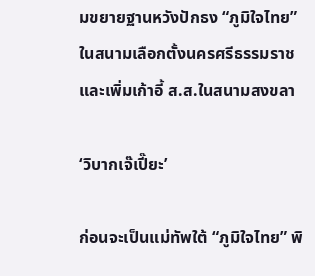มขยายฐานหวังปักธง “ภูมิใจไทย” ในสนามเลือกตั้งนครศรีธรรมราช และเพิ่มเก้าอี้ ส.ส.ในสนามสงขลา

‘วิบากเจ๊เปี๊ยะ’

ก่อนจะเป็นแม่ทัพใต้ “ภูมิใจไทย” พิ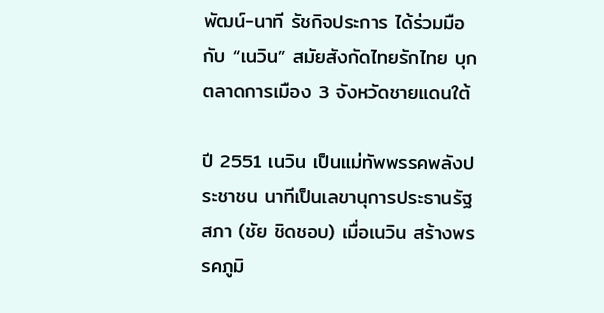พัฒน์-นาที รัชกิจประการ ได้ร่วมมือกับ “เนวิน” สมัยสังกัดไทยรักไทย บุกตลาดการเมือง 3 จังหวัดชายแดนใต้

ปี 2551 เนวิน เป็นแม่ทัพพรรคพลังประชาชน นาทีเป็นเลขานุการประธานรัฐสภา (ชัย ชิดชอบ) เมื่อเนวิน สร้างพรรคภูมิ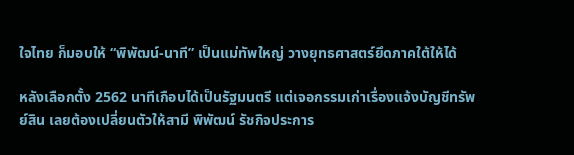ใจไทย ก็มอบให้ “พิพัฒน์-นาที” เป็นแม่ทัพใหญ่ วางยุทธศาสตร์ยึดภาคใต้ให้ได้

หลังเลือกตั้ง 2562 นาทีเกือบได้เป็นรัฐมนตรี แต่เจอกรรมเก่าเรื่องแจ้งบัญชีทรัพย์สิน เลยต้องเปลี่ยนตัวให้สามี พิพัฒน์ รัชกิจประการ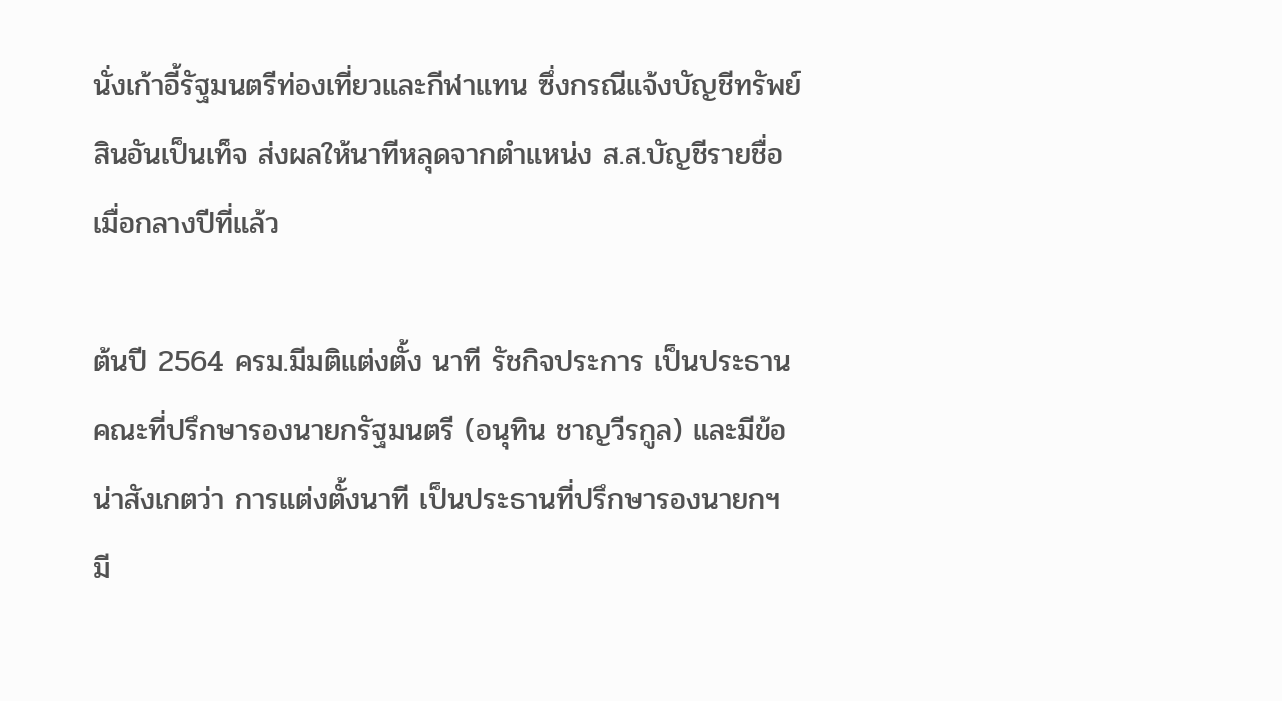นั่งเก้าอี้รัฐมนตรีท่องเที่ยวและกีฬาแทน ซึ่งกรณีแจ้งบัญชีทรัพย์สินอันเป็นเท็จ ส่งผลให้นาทีหลุดจากตำแหน่ง ส.ส.บัญชีรายชื่อ เมื่อกลางปีที่แล้ว

ต้นปี 2564 ครม.มีมติแต่งตั้ง นาที รัชกิจประการ เป็นประธานคณะที่ปรึกษารองนายกรัฐมนตรี (อนุทิน ชาญวีรกูล) และมีข้อน่าสังเกตว่า การแต่งตั้งนาที เป็นประธานที่ปรึกษารองนายกฯ มี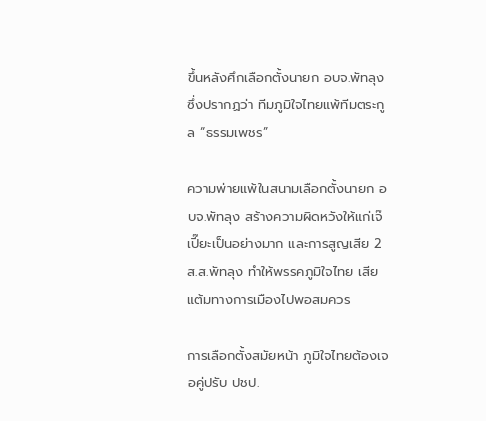ขึ้นหลังศึกเลือกตั้งนายก อบจ.พัทลุง ซึ่งปรากฏว่า ทีมภูมิใจไทยแพ้ทีมตระกูล “ธรรมเพชร”

ความพ่ายแพ้ในสนามเลือกตั้งนายก อบจ.พัทลุง สร้างความผิดหวังให้แก่เจ๊เปี๊ยะเป็นอย่างมาก และการสูญเสีย 2 ส.ส.พัทลุง ทำให้พรรคภูมิใจไทย เสียแต้มทางการเมืองไปพอสมควร

การเลือกตั้งสมัยหน้า ภูมิใจไทยต้องเจอคู่ปรับ ปชป.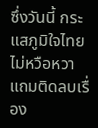ซึ่งวันนี้ กระแสภูมิใจไทยไม่หวือหวา แถมติดลบเรื่อง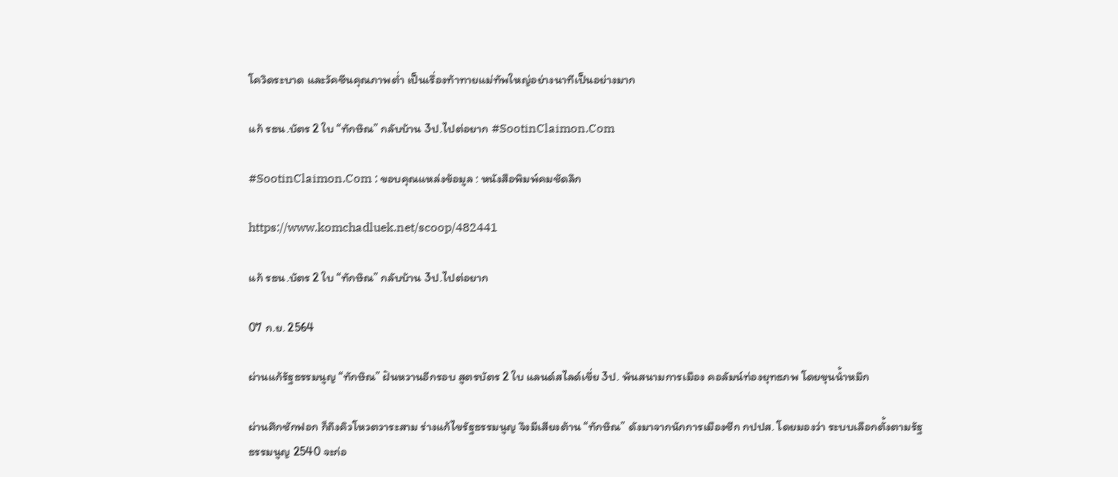โควิดระบาด และวัคซีนคุณภาพต่ำ เป็นเรื่องท้าทายแม่ทัพใหญ่อย่างนาทีเป็นอย่างมาก

แก้ รธน.บัตร 2 ใบ “ทักษิณ” กลับบ้าน 3ป.ไปต่อยาก #SootinClaimon.Com

#SootinClaimon.Com : ขอบคุณแหล่งข้อมูล : หนังสือพิมพ์คมชัดลึก

https://www.komchadluek.net/scoop/482441

แก้ รธน.บัตร 2 ใบ “ทักษิณ” กลับบ้าน 3ป.ไปต่อยาก

07 ก.ย. 2564

ผ่านแก้รัฐธรรมนูญ “ทักษิณ” ฝันหวานอีกรอบ สูตรบัตร 2 ใบ แลนด์สไลด์เขี่ย 3ป. พ้นสนามการเมือง คอลัมน์ท่องยุทธภพ โดยขุนน้ำหมึก

ผ่านศึกซักฟอก ก็ถึงคิวโหวตวาระสาม ร่างแก้ไขรัฐธรรมนูญ จึงมีเสียงต้าน “ทักษิณ” ดังมาจากนักการเมืองซีก กปปส. โดยมองว่า ระบบเลือกตั้งตามรัฐธรรมนูญ 2540 จะก่อ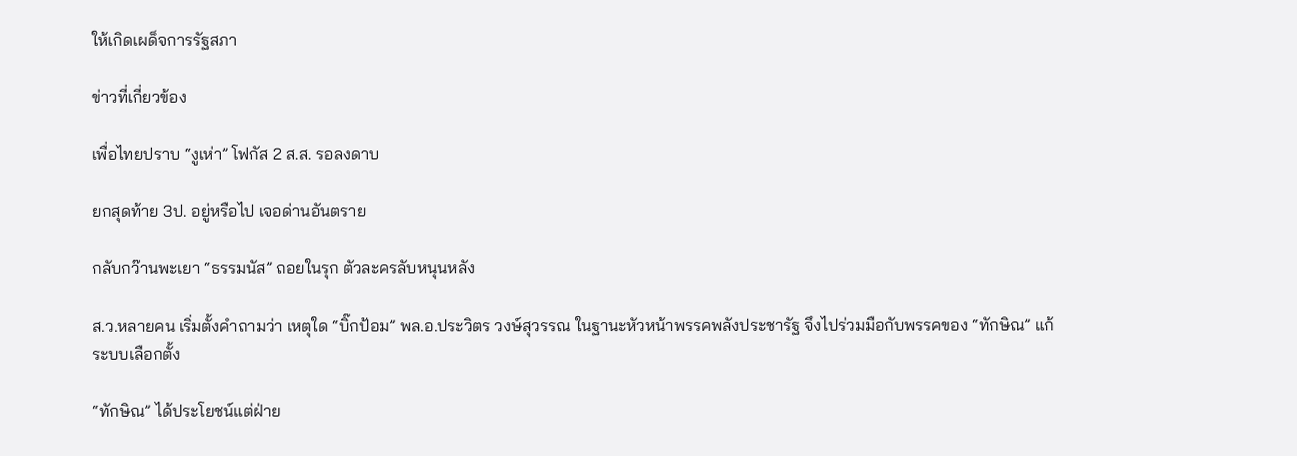ให้เกิดเผด็จการรัฐสภา

ข่าวที่เกี่ยวข้อง

เพื่อไทยปราบ “งูเห่า” โฟกัส 2 ส.ส. รอลงดาบ

ยกสุดท้าย 3ป. อยู่หรือไป เจอด่านอันตราย

กลับกว๊านพะเยา “ธรรมนัส” ถอยในรุก ตัวละครลับหนุนหลัง

ส.ว.หลายคน เริ่มตั้งคำถามว่า เหตุใด “บิ๊กป้อม” พล.อ.ประวิตร วงษ์สุวรรณ ในฐานะหัวหน้าพรรคพลังประชารัฐ จึงไปร่วมมือกับพรรคของ “ทักษิณ” แก้ระบบเลือกตั้ง

“ทักษิณ” ได้ประโยชน์แต่ฝ่าย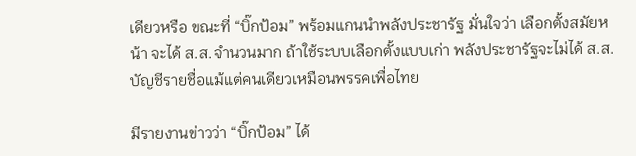เดียวหรือ ขณะที่ “บิ๊กป้อม” พร้อมแกนนำพลังประชารัฐ มั่นใจว่า เลือกตั้งสมัยหน้า จะได้ ส.ส.จำนวนมาก ถ้าใช้ระบบเลือกตั้งแบบเก่า พลังประชารัฐจะไม่ได้ ส.ส.บัญชีรายชื่อแม้แต่คนเดียวเหมือนพรรคเพื่อไทย

มีรายงานข่าวว่า “บิ๊กป้อม” ได้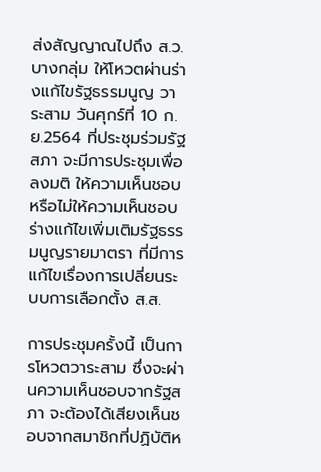ส่งสัญญาณไปถึง ส.ว.บางกลุ่ม ให้โหวตผ่านร่างแก้ไขรัฐธรรมนูญ วาระสาม วันศุกร์ที่ 10 ก.ย.2564 ที่ประชุมร่วมรัฐสภา จะมีการประชุมเพื่อลงมติ ให้ความเห็นชอบหรือไม่ให้ความเห็นชอบ ร่างแก้ไขเพิ่มเติมรัฐธรรมนูญรายมาตรา ที่มีการแก้ไขเรื่องการเปลี่ยนระบบการเลือกตั้ง ส.ส.

การประชุมครั้งนี้ เป็นการโหวตวาระสาม ซึ่งจะผ่านความเห็นชอบจากรัฐสภา จะต้องได้เสียงเห็นชอบจากสมาชิกที่ปฏิบัติห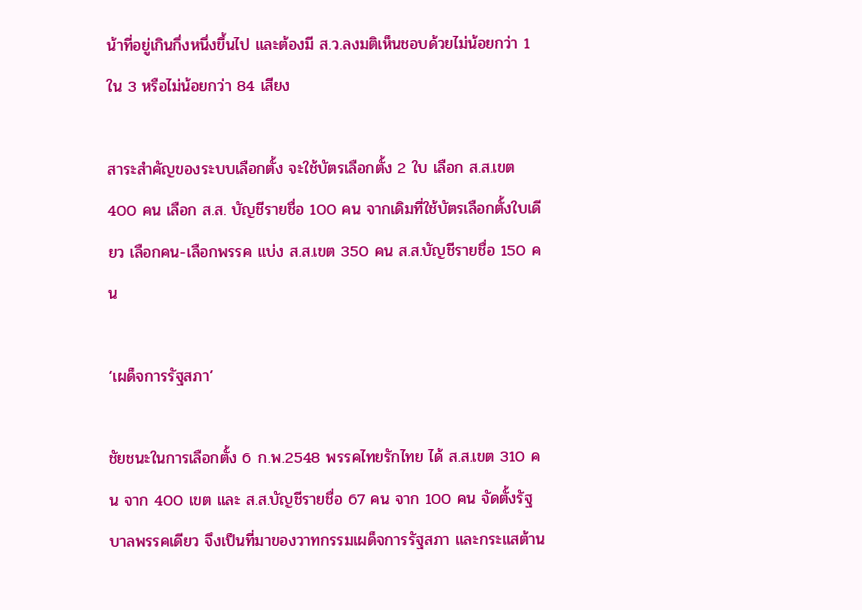น้าที่อยู่เกินกึ่งหนึ่งขึ้นไป และต้องมี ส.ว.ลงมติเห็นชอบด้วยไม่น้อยกว่า 1 ใน 3 หรือไม่น้อยกว่า 84 เสียง

สาระสำคัญของระบบเลือกตั้ง จะใช้บัตรเลือกตั้ง 2 ใบ เลือก ส.ส.เขต 400 คน เลือก ส.ส. บัญชีรายชื่อ 100 คน จากเดิมที่ใช้บัตรเลือกตั้งใบเดียว เลือกคน-เลือกพรรค แบ่ง ส.ส.เขต 350 คน ส.ส.บัญชีรายชื่อ 150 คน

‘เผด็จการรัฐสภา’

ชัยชนะในการเลือกตั้ง 6 ก.พ.2548 พรรคไทยรักไทย ได้ ส.ส.เขต 310 คน จาก 400 เขต และ ส.ส.บัญชีรายชื่อ 67 คน จาก 100 คน จัดตั้งรัฐบาลพรรคเดียว จึงเป็นที่มาของวาทกรรมเผด็จการรัฐสภา และกระแสต้าน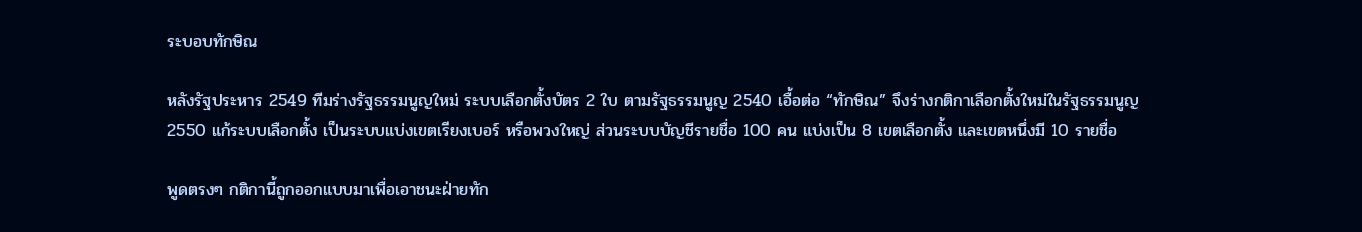ระบอบทักษิณ

หลังรัฐประหาร 2549 ทีมร่างรัฐธรรมนูญใหม่ ระบบเลือกตั้งบัตร 2 ใบ ตามรัฐธรรมนูญ 2540 เอื้อต่อ “ทักษิณ” จึงร่างกติกาเลือกตั้งใหม่ในรัฐธรรมนูญ 2550 แก้ระบบเลือกตั้ง เป็นระบบแบ่งเขตเรียงเบอร์ หรือพวงใหญ่ ส่วนระบบบัญชีรายชื่อ 100 คน แบ่งเป็น 8 เขตเลือกตั้ง และเขตหนึ่งมี 10 รายชื่อ

พูดตรงๆ กติกานี้ถูกออกแบบมาเพื่อเอาชนะฝ่ายทัก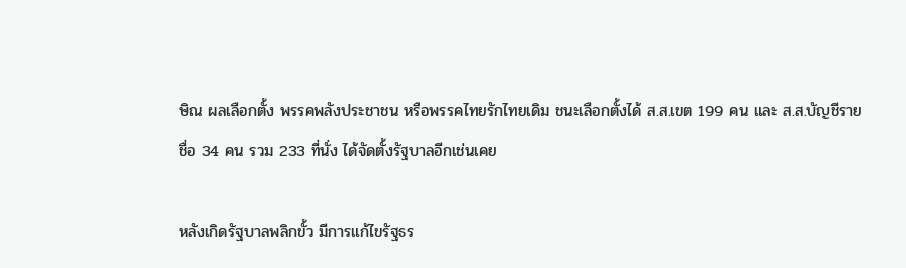ษิณ ผลเลือกตั้ง พรรคพลังประชาชน หรือพรรคไทยรักไทยเดิม ชนะเลือกตั้งได้ ส.ส.เขต 199 คน และ ส.ส.บัญชีรายชื่อ 34 คน รวม 233 ที่นั่ง ได้จัดตั้งรัฐบาลอีกเช่นเคย

หลังเกิดรัฐบาลพลิกขั้ว มีการแก้ไขรัฐธร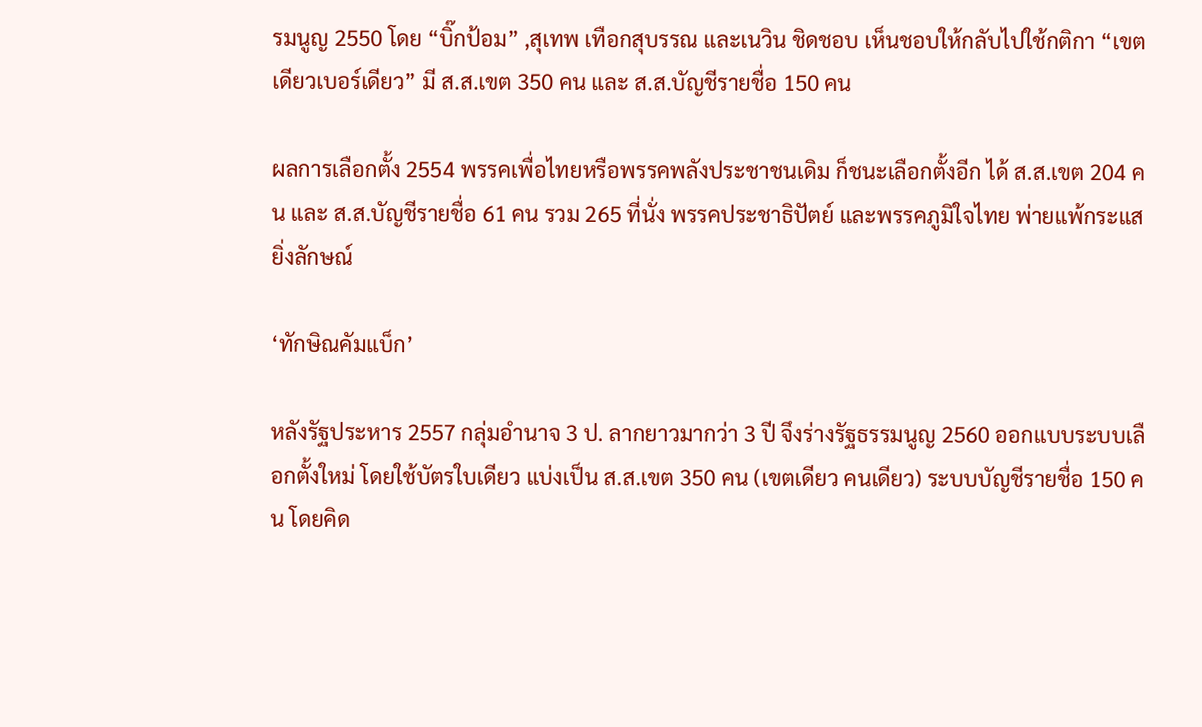รมนูญ 2550 โดย “บิ๊กป้อม” ,สุเทพ เทือกสุบรรณ และเนวิน ชิดชอบ เห็นชอบให้กลับไปใช้กติกา “เขตเดียวเบอร์เดียว” มี ส.ส.เขต 350 คน และ ส.ส.บัญชีรายชื่อ 150 คน

ผลการเลือกตั้ง 2554 พรรคเพื่อไทยหรือพรรคพลังประชาชนเดิม ก็ชนะเลือกตั้งอีก ได้ ส.ส.เขต 204 คน และ ส.ส.บัญชีรายชื่อ 61 คน รวม 265 ที่นั่ง พรรคประชาธิปัตย์ และพรรคภูมิใจไทย พ่ายแพ้กระแสยิ่งลักษณ์

‘ทักษิณคัมแบ็ก’

หลังรัฐประหาร 2557 กลุ่มอำนาจ 3 ป. ลากยาวมากว่า 3 ปี จึงร่างรัฐธรรมนูญ 2560 ออกแบบระบบเลือกตั้งใหม่ โดยใช้บัตรใบเดียว แบ่งเป็น ส.ส.เขต 350 คน (เขตเดียว คนเดียว) ระบบบัญชีรายชื่อ 150 คน โดยคิด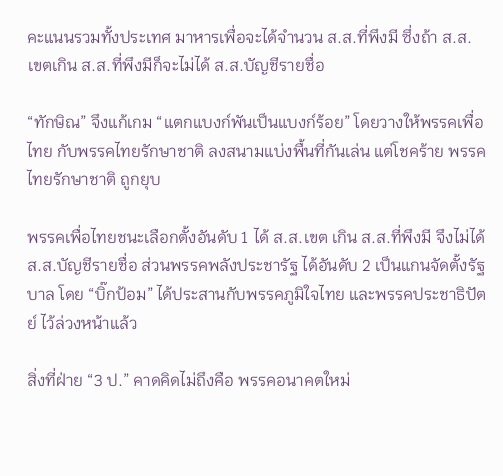คะแนนรวมทั้งประเทศ มาหารเพื่อจะได้จำนวน ส.ส.ที่พึงมี ซึ่งถ้า ส.ส. เขตเกิน ส.ส.ที่พึงมีก็จะไม่ได้ ส.ส.บัญชีรายชื่อ

“ทักษิณ” จึงแก้เกม “แตกแบงก์พันเป็นแบงก์ร้อย” โดยวางให้พรรคเพื่อไทย กับพรรคไทยรักษาชาติ ลงสนามแบ่งพื้นที่กันเล่น แต่โชคร้าย พรรคไทยรักษาชาติ ถูกยุบ

พรรคเพื่อไทยชนะเลือกตั้งอันดับ 1 ได้ ส.ส.เขต เกิน ส.ส.ที่พึงมี จึงไม่ได้ ส.ส.บัญชีรายชื่อ ส่วนพรรคพลังประชารัฐ ได้อันดับ 2 เป็นแกนจัดตั้งรัฐบาล โดย “บิ๊กป้อม” ได้ประสานกับพรรคภูมิใจไทย และพรรคประชาธิปัตย์ ไว้ล่วงหน้าแล้ว

สิ่งที่ฝ่าย “3 ป.” คาดคิดไม่ถึงคือ พรรคอนาคตใหม่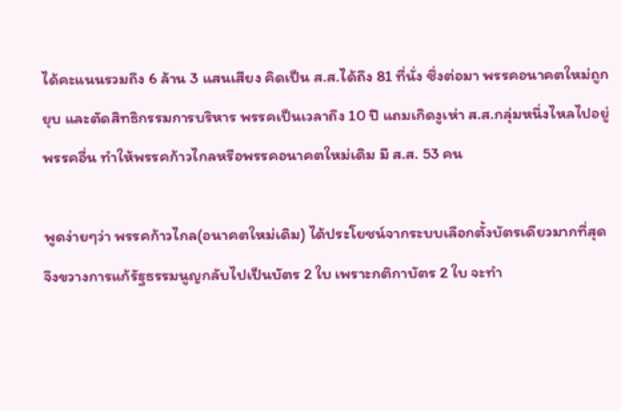ได้คะแนนรวมถึง 6 ล้าน 3 แสนเสียง คิดเป็น ส.ส.ได้ถึง 81 ที่นั่ง ซึ่งต่อมา พรรคอนาคตใหม่ถูกยุบ และตัดสิทธิกรรมการบริหาร พรรคเป็นเวลาถึง 10 ปี แถมเกิดงูเห่า ส.ส.กลุ่มหนึ่งไหลไปอยู่พรรคอื่น ทำให้พรรคก้าวไกลหรือพรรคอนาคตใหม่เดิม มี ส.ส. 53 คน

พูดง่ายๆว่า พรรคก้าวไกล(อนาคตใหม่เดิม) ได้ประโยชน์จากระบบเลือกตั้งบัตรเดียวมากที่สุด จึงขวางการแก้รัฐธรรมนูญกลับไปเป็นบัตร 2 ใบ เพราะกติกาบัตร 2 ใบ จะทำ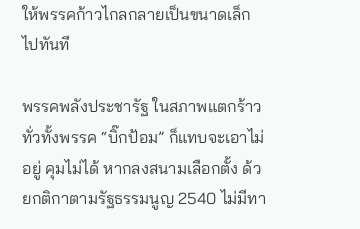ให้พรรคก้าวไกลกลายเป็นขนาดเล็กไปทันที

พรรคพลังประชารัฐ ในสภาพแตกร้าวทั่วทั้งพรรค “บิ๊กป้อม” ก็แทบจะเอาไม่อยู่ คุมไม่ได้ หากลงสนามเลือกตั้ง ด้วยกติกาตามรัฐธรรมนูญ 2540 ไม่มีทา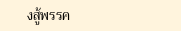งสู้พรรค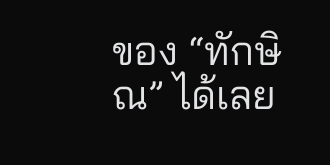ของ “ทักษิณ” ได้เลย